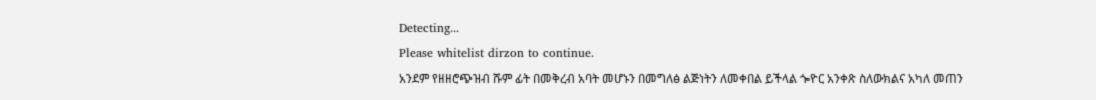Detecting...
Please whitelist dirzon to continue.
አንደም የዘዘሮጭዝብ ሹም ፊት በመቅረብ አባት መሆኑን በመግለፅ ልጅነትን ለመቀበል ይችላል ጐዮር አንቀጽ ስለውክልና አካለ መጠን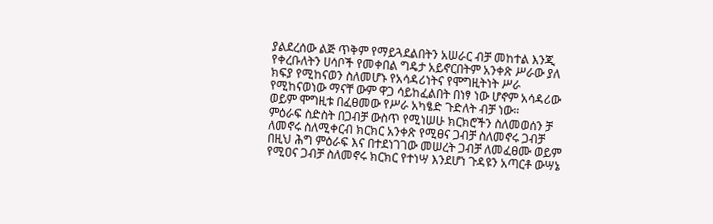ያልደረሰው ልጅ ጥቅም የማይጓደልበትን አሠራር ብቻ መከተል እንጂ የቀረቡለትን ሀሳቦች የመቀበል ግዴታ አይኖርበትም አንቀጽ ሥራው ያለ ክፍያ የሚከናወን ስለመሆኑ የአሳዳሪነትና የሞግዚትነት ሥራ የሚከናወነው ማናቸ ውም ዋጋ ሳይከፈልበት በነፃ ነው ሆኖም አሳዳሪው ወይም ሞግዚቱ በፈፀመው የሥራ አካፄድ ጉድለት ብቻ ነው።
ምዕራፍ ስድስት በጋብቻ ውስጥ የሚነሠሁ ክርክሮችን ስለመወሰን ቻ ለመኖሩ ስለሚቀርብ ክርክር አንቀጽ የሚፀና ጋብቻ ስለመኖሩ ጋብቻ በዚህ ሕግ ምዕራፍ እና በተደነገገው መሠረት ጋብቻ ለመፈፀሙ ወይም የሚዐና ጋብቻ ስለመኖሩ ክርክር የተነሣ እንደሆነ ጉዳዩን አጣርቶ ውሣኔ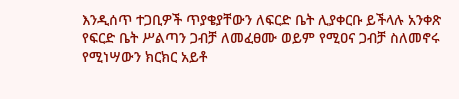እንዲሰጥ ተጋቢዎች ጥያቄያቸውን ለፍርድ ቤት ሊያቀርቡ ይችላሉ አንቀጽ የፍርድ ቤት ሥልጣን ጋብቻ ለመፈፀሙ ወይም የሚዐና ጋብቻ ስለመኖሩ የሚነሣውን ክርክር አይቶ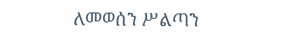ለመወሰን ሥልጣን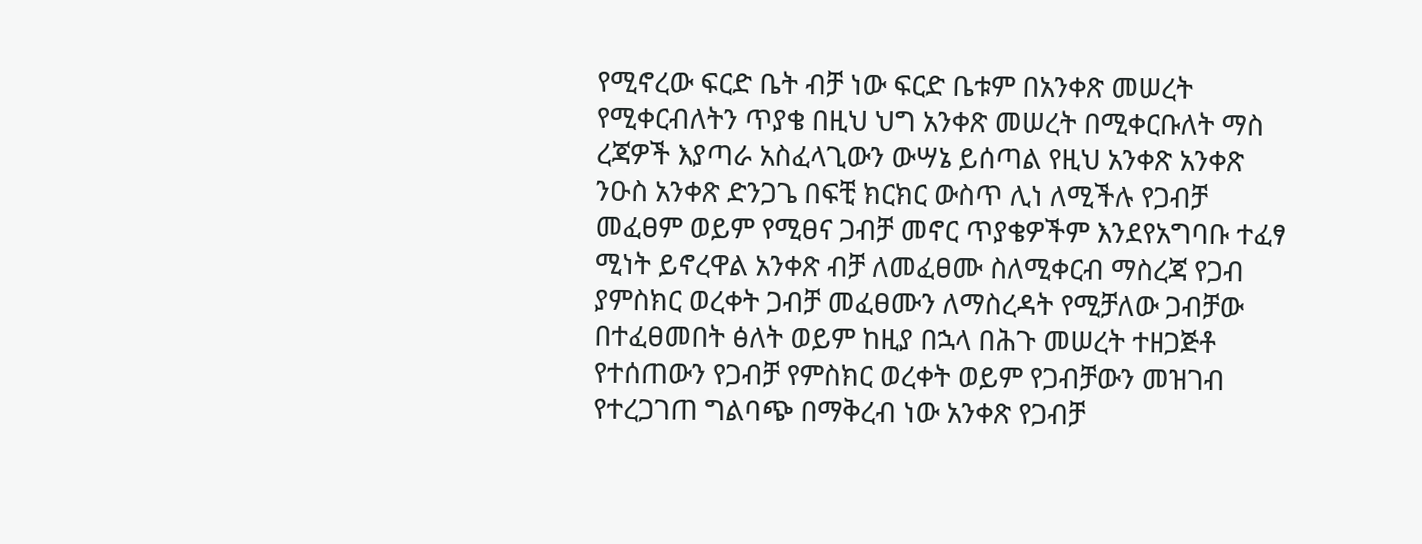የሚኖረው ፍርድ ቤት ብቻ ነው ፍርድ ቤቱም በአንቀጽ መሠረት የሚቀርብለትን ጥያቄ በዚህ ህግ አንቀጽ መሠረት በሚቀርቡለት ማስ ረጃዎች እያጣራ አስፈላጊውን ውሣኔ ይሰጣል የዚህ አንቀጽ አንቀጽ ንዑስ አንቀጽ ድንጋጌ በፍቺ ክርክር ውስጥ ሊነ ለሚችሉ የጋብቻ መፈፀም ወይም የሚፀና ጋብቻ መኖር ጥያቄዎችም እንደየአግባቡ ተፈፃ ሚነት ይኖረዋል አንቀጽ ብቻ ለመፈፀሙ ስለሚቀርብ ማስረጃ የጋብ ያምስክር ወረቀት ጋብቻ መፈፀሙን ለማስረዳት የሚቻለው ጋብቻው በተፈፀመበት ፅለት ወይም ከዚያ በኋላ በሕጉ መሠረት ተዘጋጅቶ የተሰጠውን የጋብቻ የምስክር ወረቀት ወይም የጋብቻውን መዝገብ የተረጋገጠ ግልባጭ በማቅረብ ነው አንቀጽ የጋብቻ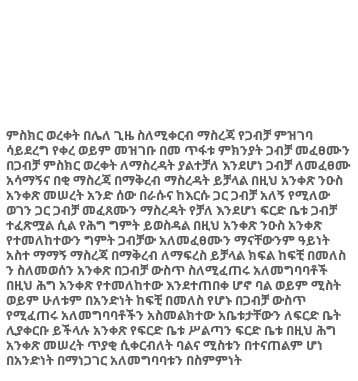ምስክር ወረቀት በሌለ ጊዜ ስለሚቀርብ ማስረጃ የጋብቻ ምዝገባ ሳይደረግ የቀረ ወይም መዝገቡ በመ ጥፋቱ ምክንያት ጋብቻ መፈፀሙን በጋብቻ ምስክር ወረቀት ለማስረዳት ያልተቻለ እንደሆነ ጋብቻ ለመፈፀሙ አሳማኝና በቂ ማስረጃ በማቅረብ ማስረዳት ይቻላል በዚህ አንቀጽ ንዑስ አንቀጽ መሠረት አንድ ሰው በራሱና ከእርሱ ጋር ጋብቻ አለኝ የሚለው ወገን ጋር ጋብቻ መፈጸሙን ማስረዳት የቻለ እንደሆነ ፍርድ ቤቱ ጋብቻ ተፈጽሟል ሲል የሕግ ግምት ይወስዳል በዚህ አንቀጽ ንዑስ አንቀጽ የተመለከተውን ግምት ጋብቻው አለመፈፀሙን ማናቸውንም ዓይነት አስተ ማማኝ ማስረጃ በማቅረብ ለማፍረስ ይቻላል ክፍል ከፍቺ በመለስ ን ስለመወሰን አንቀጽ በጋብቻ ውስጥ ስለሚፈጠሩ አለመግባባቶች በዚህ ሕግ አንቀጽ የተመለከተው እንደተጠበቀ ሆኖ ባል ወይም ሚስት ወይም ሁለቱም በአንድነት ከፍቺ በመለስ የሆኑ በጋብቻ ውስጥ የሚፈጠሩ አለመግባባቶችን አስመልክተው አቤቱታቸውን ለፍርድ ቤት ሊያቀርቡ ይችላሉ አንቀጽ የፍርድ ቤቱ ሥልጣን ፍርድ ቤቱ በዚህ ሕግ አንቀጽ መሠረት ጥያቂ ሲቀርብለት ባልና ሚስቱን በተናጠልም ሆነ በአንድነት በማነጋገር አለመግባባቱን በስምምነት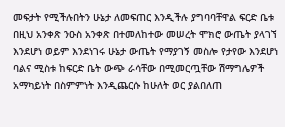መፍታት የሚችሉበትን ሁኔታ ለመፍጠር እንዲችሉ ያግባባቸዋል ፍርድ ቤቱ በዚህ አንቀጽ ንዑስ አንቀጽ በተመለከተው መሠረት ሞክሮ ውጤት ያላገኘ እንደሆነ ወይም እንደነገሩ ሁኔታ ውጤት የማያገኝ መስሎ የታየው እንደሆነ ባልና ሚስቱ ከፍርድ ቤት ውጭ ራሳቸው በሚመርጧቸው ሽማግሌዎች አማካይነት በስምምነት እንዲጨርሱ ከሁለት ወር ያልበለጠ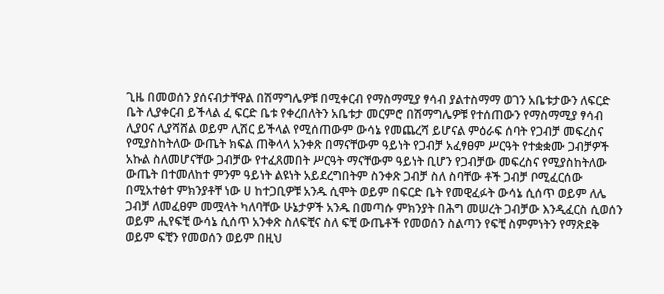ጊዜ በመወሰን ያሰናብታቸዋል በሽማግሌዎቹ በሚቀርብ የማስማሚያ ፃሳብ ያልተስማማ ወገን አቤቱታውን ለፍርድ ቤት ሊያቀርብ ይችላል ፈ ፍርድ ቤቱ የቀረበለትን አቤቱታ መርምሮ በሽማግሌዎቹ የተሰጠውን የማስማሚያ ፃሳብ ሊያዐና ሊያሻሸል ወይም ሊሽር ይችላል የሚሰጠውም ውሳኔ የመጨረሻ ይሆናል ምዕራፍ ሰባት የጋብቻ መፍረስና የሚያስከትለው ውጤት ክፍል ጠቅላላ አንቀጽ በማናቸውም ዓይነት የጋብቻ አፈፃፀም ሥርዓት የተቋቋሙ ጋብቻዎች አኩል ስለመሆናቸው ጋብቻው የተፈጸመበት ሥርዓት ማናቸውም ዓይነት ቢሆን የጋብቻው መፍረስና የሚያስከትለው ውጤት በተመለከተ ምንም ዓይነት ልዩነት አይደረግበትም ስንቀጽ ጋብቻ ስለ ስባቸው ቶች ጋብቻ ቦሚፈርሰው በሚአተፅተ ምክንያቶቸ ነው ሀ ከተጋቢዎቹ አንዱ ሲሞት ወይም በፍርድ ቤት የመዊፈፉት ውሳኔ ሲሰጥ ወይም ለሌ ጋብቻ ለመፈፀም መሟላት ካለባቸው ሁኔታዎች አንዱ በመጣሱ ምክንያት በሕግ መሠረት ጋብቻው እንዲፈርስ ሲወሰን ወይም ሒየፍቺ ውሳኔ ሲሰጥ አንቀጽ ስለፍቺና ስለ ፍቺ ውጤቶች የመወሰን ስልጣን የፍቺ ስምምነትን የማጽደቅ ወይም ፍቺን የመወሰን ወይም በዚህ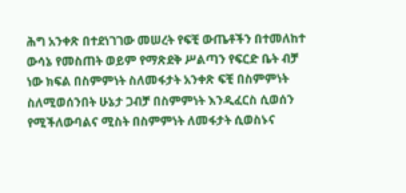ሕግ አንቀጽ በተደነገገው መሠረት የፍቺ ውጤቶችን በተመለከተ ውሳኔ የመስጠት ወይም የማጽደቅ ሥልጣን የፍርድ ቤት ብቻ ነው ክፍል በስምምነት ስለመፋታት አንቀጽ ፍቺ በስምምነት ስለሚወሰንበት ሁኔታ ጋብቻ በስምምነት እንዲፈርስ ሲወሰን የሚችለውባልና ሚስት በስምምነት ለመፋታት ሲወስኑና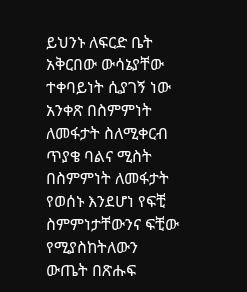ይህንኑ ለፍርድ ቤት አቅርበው ውሳኔያቸው ተቀባይነት ሲያገኝ ነው አንቀጽ በስምምነት ለመፋታት ስለሚቀርብ ጥያቄ ባልና ሚስት በስምምነት ለመፋታት የወሰኑ እንደሆነ የፍቺ ስምምነታቸውንና ፍቺው የሚያስከትለውን ውጤት በጽሑፍ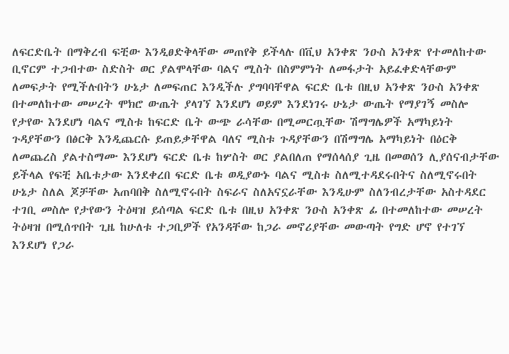ለፍርድቤት በማቅረብ ፍቺው እንዲፀድቅላቸው መጠየቅ ይችላሉ በቪህ አንቀጽ ንዑስ አንቀጽ የተመለከተው ቢኖርም ተጋብተው ስድስት ወር ያልሞላቸው ባልና ሚስት በስምምነት ለመፋታት አይፈቀድላቸውም ለመፍታት የሚችሉበትን ሁኔታ ለመፍጠር እንዲችሉ ያግባባቸዋል ፍርድ ቤቱ በዚህ አንቀጽ ንዑስ አንቀጽ በተመለከተው መሠረት ሞክሮ ውጤት ያላገኘ እንደሆነ ወይም እንደነገሩ ሁኔታ ውጤት የማያገኝ መስሎ የታየው እንደሆነ ባልና ሚስቱ ከፍርድ ቤት ውጭ ራሳቸው በሚመርጧቸው ሽማግሌዎች አማካይነት ጉዳያቸውን በፅርቅ እንዲጨርሱ ይጠይቃቸዋል ባለና ሚስቱ ጉዳያቸውን በሽማግሌ አማካይነት በዕርቅ ለመጨረስ ያልተስማሙ እንደሆነ ፍርድ ቤቱ ከሦስት ወር ያልበለጠ የማሰላሰያ ጊዜ በመወሰን ሊያሰናብታቸው ይችላል የፍቺ አቤቱታው እንደቀረበ ፍርድ ቤቱ ወዲያውኑ ባልና ሚስቱ ስለሚተዳደሩበትና ስለሚኖሩበት ሁኔታ ስለል ጆቻቸው አጠባበቅ ስለሚኖሩበት ስፍራና ስለአናኗራቸው እንዲሁም ስለንብረታቸው አስተዳደር ተገቢ መስሎ የታየውን ትዕዛዝ ይሰጣል ፍርድ ቤቱ በዚህ አንቀጽ ንዑስ አንቀጽ ፊ በተመለከተው መሠረት ትዕዛዝ በሚሰጥበት ጊዜ ከሁለቱ ተጋቢዎች የአንዳቸው ከጋራ መኖሪያቸው መውጣት የግድ ሆኖ የተገኘ እንደሆነ የጋራ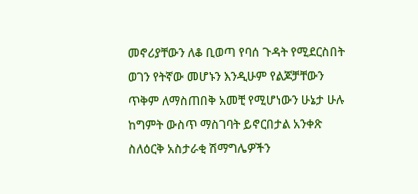መኖሪያቸውን ለቆ ቢወጣ የባሰ ጉዳት የሚደርስበት ወገን የትኛው መሆኑን እንዲሁም የልጆቻቸውን ጥቅም ለማስጠበቅ አመቺ የሚሆነውን ሁኔታ ሁሉ ከግምት ውስጥ ማስገባት ይኖርበታል አንቀጽ ስለዕርቅ አስታራቂ ሽማግሌዎችን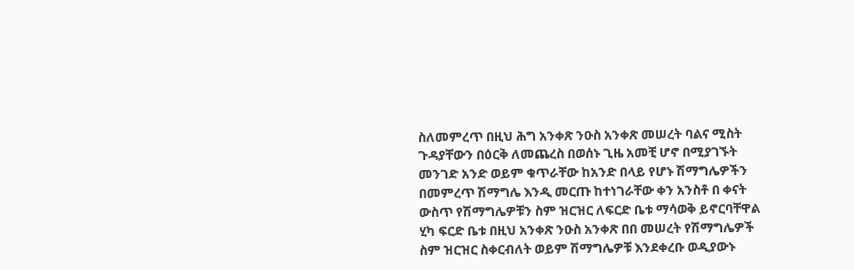ስለመምረጥ በዚህ ሕግ አንቀጽ ንዑስ አንቀጽ መሠረት ባልና ሚስት ጉዳያቸውን በዕርቅ ለመጨረስ በወሰኑ ጊዜ አመቺ ሆኖ በሚያገኙት መንገድ አንድ ወይም ቁጥራቸው ከአንድ በላይ የሆኑ ሽማግሌዎችን በመምረጥ ሽማግሌ እንዲ መርጡ ከተነገራቸው ቀን አንስቶ በ ቀናት ውስጥ የሽማግሌዎቹን ስም ዝርዝር ለፍርድ ቤቱ ማሳወቅ ይኖርባቸዋል ሂካ ፍርድ ቤቱ በዚህ አንቀጽ ንዑስ አንቀጽ በበ መሠረት የሽማግሌዎች ስም ዝርዝር ስቀርብለት ወይም ሽማግሌዎቹ እንደቀረቡ ወዲያውኑ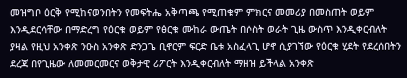መዝግቦ ዕርቅ የሚከናወንበትን የመፍትሔ አቅጣጫ የሚጠቁም ምክርና መመሪያ በመስጠት ወይም እንዲደርሳቸው በማድረግ የዕርቁ ወይም የፅርቁ ሙከራ ውጤት በሶስት ወራት ጊዜ ውስጥ እንዲቀርብለት ያዛል የዚህ አንቀጽ ንዑስ አንቀጽ ድንጋጌ ቢኖርም ፍርድ ቤቱ አስፈላጊ ሆኖ ሲያገኘው የዕርቁ ሂደት የደረሰበትን ደረጃ በየጊዜው ለመመርመርና ወቅታዊ ሪፖርት እንዲቀርብለት ማዘዝ ይችላል አንቀጽ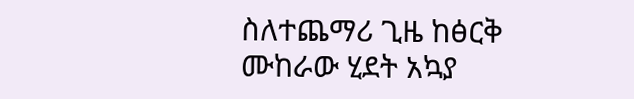ስለተጨማሪ ጊዜ ከፅርቅ ሙከራው ሂደት አኳያ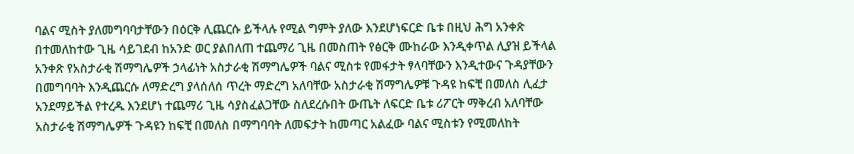ባልና ሚስት ያለመግባባታቸውን በዕርቅ ሊጨርሱ ይችላሉ የሚል ግምት ያለው እንደሆነፍርድ ቤቱ በዚህ ሕግ አንቀጽ በተመለከተው ጊዜ ሳይገደብ ከአንድ ወር ያልበለጠ ተጨማሪ ጊዜ በመስጠት የፅርቅ ሙከራው እንዲቀጥል ሊያዝ ይችላል አንቀጽ የአስታራቂ ሽማግሌዎች ኃላፊነት አስታራቂ ሽማግሌዎች ባልና ሚስቱ የመፋታት ፃላባቸውን እንዲተውና ጉዳያቸውን በመግባባት እንዲጨርሱ ለማድረግ ያላሰለሰ ጥረት ማድረግ አለባቸው አስታራቂ ሽማግሌዎቹ ጉዳዩ ከፍቺ በመለስ ሊፈታ አንደማይችል የተረዱ እንደሆነ ተጨማሪ ጊዜ ሳያስፈልጋቸው ስለደረሱበት ውጤት ለፍርድ ቤቱ ሪፖርት ማቅረብ አለባቸው አስታራቂ ሽማግሌዎች ጉዳዩን ከፍቺ በመለስ በማግባባት ለመፍታት ከመጣር አልፈው ባልና ሚስቱን የሚመለከት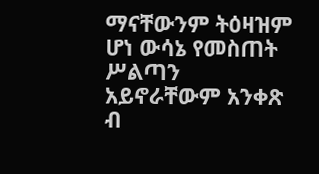ማናቸውንም ትዕዛዝም ሆነ ውሳኔ የመስጠት ሥልጣን አይኖራቸውም አንቀጽ ብ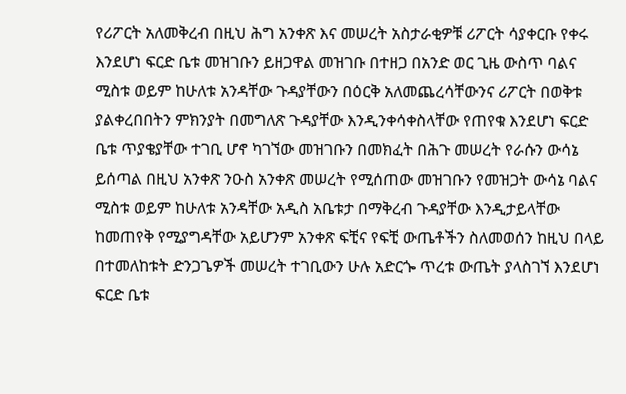የሪፖርት አለመቅረብ በዚህ ሕግ አንቀጽ እና መሠረት አስታራቂዎቹ ሪፖርት ሳያቀርቡ የቀሩ እንደሆነ ፍርድ ቤቱ መዝገቡን ይዘጋዋል መዝገቡ በተዘጋ በአንድ ወር ጊዜ ውስጥ ባልና ሚስቱ ወይም ከሁለቱ አንዳቸው ጉዳያቸውን በዕርቅ አለመጨረሳቸውንና ሪፖርት በወቅቱ ያልቀረበበትን ምክንያት በመግለጽ ጉዳያቸው እንዲንቀሳቀስላቸው የጠየቁ እንደሆነ ፍርድ ቤቱ ጥያቄያቸው ተገቢ ሆኖ ካገኘው መዝገቡን በመክፈት በሕጉ መሠረት የራሱን ውሳኔ ይሰጣል በዚህ አንቀጽ ንዑስ አንቀጽ መሠረት የሚሰጠው መዝገቡን የመዝጋት ውሳኔ ባልና ሚስቱ ወይም ከሁለቱ አንዳቸው አዲስ አቤቱታ በማቅረብ ጉዳያቸው እንዲታይላቸው ከመጠየቅ የሚያግዳቸው አይሆንም አንቀጽ ፍቺና የፍቺ ውጤቶችን ስለመወሰን ከዚህ በላይ በተመለከቱት ድንጋጌዎች መሠረት ተገቢውን ሁሉ አድርጐ ጥረቱ ውጤት ያላስገኘ እንደሆነ ፍርድ ቤቱ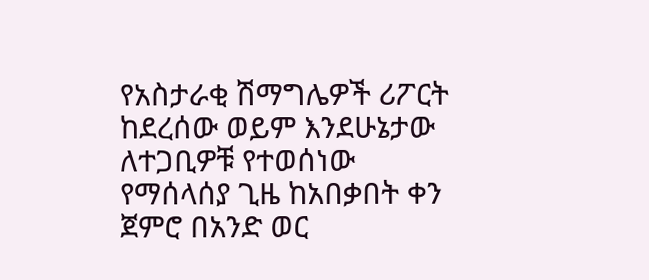የአስታራቂ ሽማግሌዎች ሪፖርት ከደረሰው ወይም እንደሁኔታው ለተጋቢዎቹ የተወሰነው የማሰላሰያ ጊዜ ከአበቃበት ቀን ጀምሮ በአንድ ወር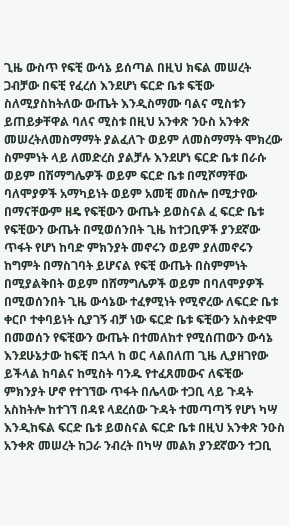ጊዜ ውስጥ የፍቺ ውሳኔ ይሰጣል በዚህ ክፍል መሠረት ጋብቻው በፍቺ የፈረሰ እንደሆነ ፍርድ ቤቱ ፍቺው ስለሚያስከትለው ውጤት እንዲስማሙ ባልና ሚስቱን ይጠይቃቸዋል ባለና ሚስቱ በዚህ አንቀጽ ንዑስ አንቀጽ መሠረትለመስማማት ያልፈለጉ ወይም ለመስማማት ሞክረው ስምምነት ላይ ለመድረስ ያልቻሉ እንደሆነ ፍርድ ቤቱ በራሱ ወይም በሽማግሌዎች ወይም ፍርድ ቤቱ በሚሾማቸው ባለሞያዎች አማካይነት ወይም አመቺ መስሎ በሚታየው በማናቸውም ዘዴ የፍቺውን ውጤት ይወስናል ፈ ፍርድ ቤቱ የፍቺውን ውጤት በሚወሰንበት ጊዜ ከተጋቢዎች ያንደኛው ጥፋት የሆነ ከባድ ምክንያት መኖሩን ወይም ያለመኖሩን ከግምት በማስገባት ይሆናል የፍቺ ውጤት በስምምነት በሚያልቅበት ወይም በሸማግሌዎች ወይም በባለሞያዎች በሚወሰንበት ጊዜ ውሳኔው ተፈፃሚነት የሚኖረው ለፍርድ ቤቱ ቀርቦ ተቀባይነት ሲያገኝ ብቻ ነው ፍርድ ቤቱ ፍቺውን አስቀድሞ በመወሰን የፍቺውን ውጤት በተመለከተ የሚሰጠውን ውሳኔ እንደሁኔታው ከፍቺ በኋላ ከ ወር ላልበለጠ ጊዜ ሊያዘገየው ይችላል ከባልና ከሚስት ባንዱ የተፈጸመውና ለፍቺው ምክንያት ሆኖ የተገኘው ጥፋት በሌላው ተጋቢ ላይ ጉዳት አስከትሎ ከተገኘ በዳዩ ላደረሰው ጉዳት ተመጣጣኝ የሆነ ካሣ እንዲከፍል ፍርድ ቤቱ ይወስናል ፍርድ ቤቱ በዚህ አንቀጽ ንዑስ አንቀጽ መሠረት ከጋራ ንብረት በካሣ መልክ ያንደኛውን ተጋቢ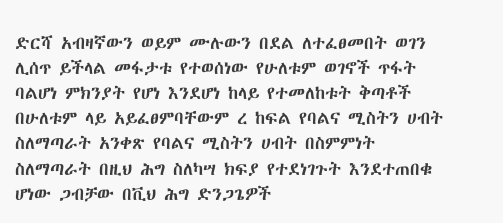ድርሻ አብዛኛውን ወይም ሙሉውን በደል ለተፈፀመበት ወገን ሊሰጥ ይችላል መፋታቱ የተወሰነው የሁለቱም ወገኖች ጥፋት ባልሆነ ምክንያት የሆነ እንደሆነ ከላይ የተመለከቱት ቅጣቶች በሁለቱም ላይ አይፈፀምባቸውም ረ ከፍል የባልና ሚስትን ሀብት ስለማጣራት አንቀጽ የባልና ሚስትን ሀብት በስምምነት ስለማጣራት በዚህ ሕግ ስለካሣ ክፍያ የተደነገጉት እንደተጠበቁ ሆነው ጋብቻው በቪህ ሕግ ድንጋጌዎች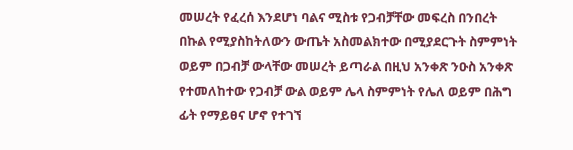መሠረት የፈረሰ እንደሆነ ባልና ሚስቱ የጋብቻቸው መፍረስ በንበረት በኩል የሚያስከትለውን ውጤት አስመልክተው በሚያደርጉት ስምምነት ወይም በጋብቻ ውላቸው መሠረት ይጣራል በዚህ አንቀጽ ንዑስ አንቀጽ የተመለከተው የጋብቻ ውል ወይም ሌላ ስምምነት የሌለ ወይም በሕግ ፊት የማይፀና ሆኖ የተገኘ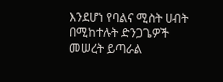እንደሆነ የባልና ሚስት ሀብት በሚከተሉት ድንጋጌዎች መሠረት ይጣራል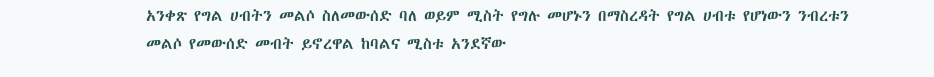አንቀጽ የግል ሀብትን መልሶ ስለመውሰድ ባለ ወይም ሚስት የግሉ መሆኑን በማስረዳት የግል ሀብቱ የሆነውን ንብረቱን መልሶ የመውሰድ መብት ይኖረዋል ከባልና ሚስቱ አንደኛው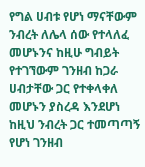የግል ሀብቱ የሆነ ማናቸውም ንብረት ለሌላ ሰው የተላለፈ መሆኑንና ከዚሁ ግብይት የተገኘውም ገንዘብ ከጋራ ሀብታቸው ጋር የተቀላቀለ መሆኑን ያስረዳ እንደሆነ ከዚህ ንብረት ጋር ተመጣጣኝ የሆነ ገንዘብ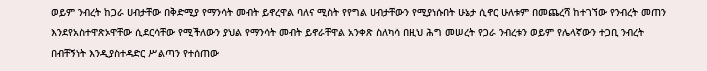ወይም ንብረት ከጋራ ሀብታቸው በቅድሚያ የማንሳት መብት ይኖረዋል ባለና ሚስት የየግል ሀብታቸውን የሚያነሱበት ሁኔታ ሲኖር ሁለቱም በመጨረሻ ከተገኘው የንብረት መጠን እንደየአስተዋጽኦዋቸው ሲደርሳቸው የሚችለውን ያህል የማንሳት መብት ይኖራቸዋል አንቀጽ ስለካሳ በዚህ ሕግ መሠረት የጋራ ንብረቱን ወይም የሌላኛውን ተጋቢ ንብረት በብቸኝነት እንዲያስተዳድር ሥልጣን የተሰጠው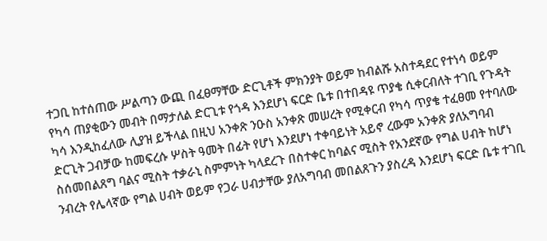ተጋቢ ከተሰጠው ሥልጣን ውጪ በፈፀማቸው ድርጊቶች ምክንያት ወይም ከብልሹ አስተዳደር የተነሳ ወይም የካሳ ጠያቂውን መብት በማታለል ድርጊቱ የጎዳ እንደሆነ ፍርድ ቤቱ በተበዳዩ ጥያቄ ሲቀርብለት ተገቢ የጉዳት ካሳ እንዲከፈለው ሊያዝ ይችላል በዚህ አንቀጽ ንዑስ አንቀጽ መሠረት የሚቀርብ የካሳ ጥያቄ ተፈፀመ የተባለው ድርጊት ጋብቻው ከመፍረሱ ሦስት ዓመት በፊት የሆነ እንደሆነ ተቀባይነት አይኖ ረውም አንቀጽ ያለአግባብ ስሰመበልጸግ ባልና ሚስት ተቃራኒ ስምምነት ካላደረጉ በስተቀር ከባልና ሚስት የአንደኛው የግል ሀብት ከሆነ ንብረት የሌላኛው የግል ሀብት ወይም የጋራ ሀብታቸው ያለአግባብ መበልጸጉን ያስረዳ እንደሆነ ፍርድ ቤቱ ተገቢ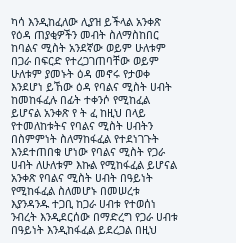ካሳ እንዲከፈለው ሊያዝ ይችላል አንቀጽ የዕዳ ጠያቂዎችን መብት ስለማስከበር ከባልና ሚስት አንደኛው ወይም ሁለቱም በጋራ በፍርድ የተረጋገጠባቸው ወይም ሁለቱም ያመኑት ዕዳ መኖሩ የታወቀ እንደሆነ ይኸው ዕዳ የባልና ሚስት ሀብት ከመከፋፈሉ በፊት ተቀንሶ የሚከፈል ይሆናል አንቀጽ የ ት ፈ ከዚህ በላይ የተመለከቱትና የባልና ሚስት ሀብትን በስምምነት ስለማከፋፈል የተደነገጉት እንደተጠበቁ ሆነው የባልና ሚስት የጋራ ሀብት ለሁለቱም እኩል የሚከፋፈል ይሆናል አንቀጽ የባልና ሚስት ሀብት በዓይነት የሚከፋፈል ስለመሆኑ በመሠረቱ እያንዳንዱ ተጋቢ ከጋራ ሀብቱ የተወሰነ ንብረት እንዲደርሰው በማድረግ የጋራ ሀብቱ በዓይነት እንዲከፋፈል ይደረጋል በዚህ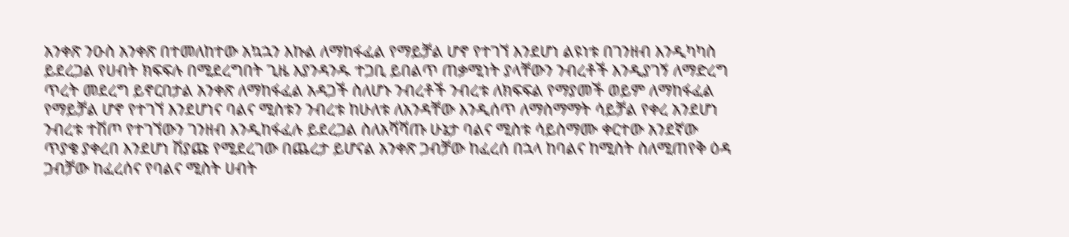አንቀጽ ንዑስ አንቀጽ በተመለከተው አኳኋን እኩል ለማከፋፈል የማይቻል ሆኖ የተገኘ እንደሆነ ልዩነቱ በገንዘብ እንዲካካስ ይደረጋል የሀብት ክፍፍሉ በሚደረግበት ጊዜ እያንዳንዱ ተጋቢ ይበልጥ ጠቃሚነት ያላቸውን ንብረቶች እንዲያገኝ ለማድረግ ጥረት መደረግ ይኖርበታል አንቀጽ ለማከፋፈል አዳጋች ስለሆኑ ንብረቶች ንብረቱ ለክፍፍል የማያመች ወይም ለማከፋፈል የማይቻል ሆኖ የተገኘ እንደሆነና ባልና ሚስቱን ንብረቱ ከሁለቱ ለአንዳቸው እንዲሰጥ ለማስማማት ሳይቻል የቀረ አንደሆነ ንብረቱ ተሽጦ የተገኘውን ገንዘብ እንዲከፋፈሉ ይደረጋል ስለአሻሻጡ ሁኔታ ባልና ሚስቱ ሳይስማሙ ቀርተው አንደኛው ጥያቄ ያቀረበ እንደሆነ ሽያጩ የሚደረገው በጨረታ ይሆናል አንቀጽ ጋብቻው ከፈረሰ በኋላ ከባልና ከሚስት ስለሚጠየቅ ዕዳ ጋብቻው ከፈረሰና የባልና ሚስት ሀብት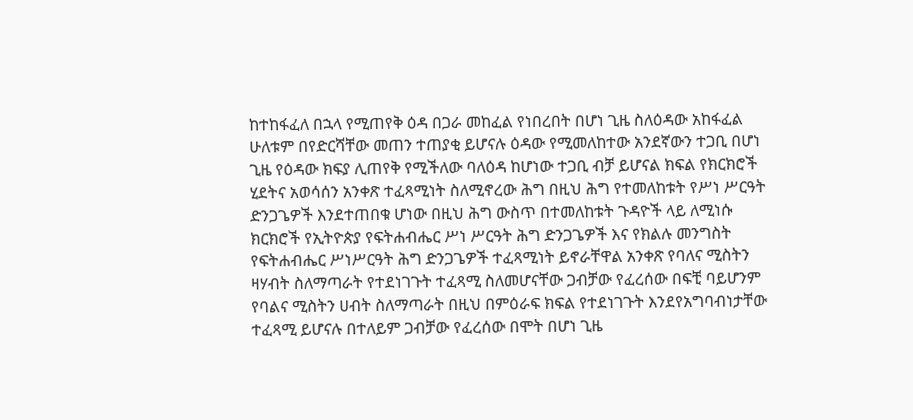ከተከፋፈለ በኋላ የሚጠየቅ ዕዳ በጋራ መከፈል የነበረበት በሆነ ጊዜ ስለዕዳው አከፋፈል ሁለቱም በየድርሻቸው መጠን ተጠያቂ ይሆናሉ ዕዳው የሚመለከተው አንደኛውን ተጋቢ በሆነ ጊዜ የዕዳው ክፍያ ሊጠየቅ የሚችለው ባለዕዳ ከሆነው ተጋቢ ብቻ ይሆናል ክፍል የክርክሮች ሂደትና አወሳሰን አንቀጽ ተፈጻሚነት ስለሚኖረው ሕግ በዚህ ሕግ የተመለከቱት የሥነ ሥርዓት ድንጋጌዎች እንደተጠበቁ ሆነው በዚህ ሕግ ውስጥ በተመለከቱት ጉዳዮች ላይ ለሚነሱ ክርክሮች የኢትዮጵያ የፍትሐብሔር ሥነ ሥርዓት ሕግ ድንጋጌዎች እና የክልሉ መንግስት የፍትሐብሔር ሥነሥርዓት ሕግ ድንጋጌዎች ተፈጻሚነት ይኖራቸዋል አንቀጽ የባለና ሚስትን ዛሃብት ስለማጣራት የተደነገጉት ተፈጻሚ ስለመሆናቸው ጋብቻው የፈረሰው በፍቺ ባይሆንም የባልና ሚስትን ሀብት ስለማጣራት በዚህ በምዕራፍ ክፍል የተደነገጉት እንደየአግባብነታቸው ተፈጻሚ ይሆናሉ በተለይም ጋብቻው የፈረሰው በሞት በሆነ ጊዜ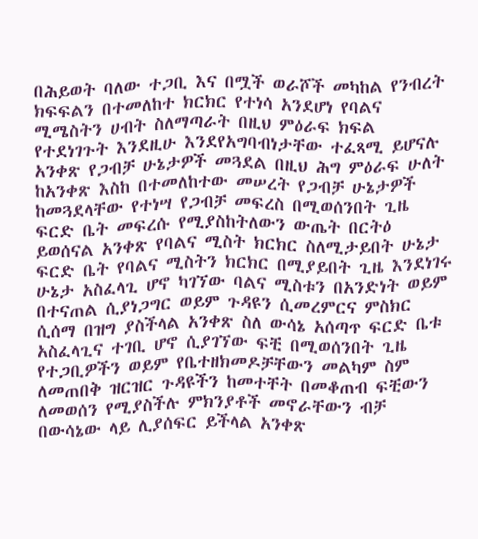በሕይወት ባለው ተጋቢ እና በሟች ወራሾች መካከል የንብረት ክፍፍልን በተመለከተ ክርክር የተነሳ አንደሆነ የባልና ሚሜስትን ሀብት ስለማጣራት በዚህ ምዕራፍ ክፍል የተደነገጉት እንደዚሁ እንደየአግባብነታቸው ተፈጻሚ ይሆናሉ አንቀጽ የጋብቻ ሁኔታዎች መጓደል በዚህ ሕግ ምዕራፍ ሁለት ከአንቀጽ እስከ በተመለከተው መሠረት የጋብቻ ሁኔታዎች ከመጓደላቸው የተነሣ የጋብቻ መፍረስ በሚወሰንበት ጊዜ ፍርድ ቤት መፍረሱ የሚያስከትለውን ውጤት በርትዕ ይወሰናል አንቀጽ የባልና ሚስት ክርክር ስለሚታይበት ሁኔታ ፍርድ ቤት የባልና ሚስትን ክርክር በሚያይበት ጊዜ እንደነገሩ ሁኔታ አስፈላጊ ሆኖ ካገኘው ባልና ሚስቱን በአንድነት ወይም በተናጠል ሲያነጋግር ወይም ጉዳዩን ሲመረምርና ምስክር ሲሰማ በዝግ ያስችላል አንቀጽ ስለ ውሳኔ አሰጣጥ ፍርድ ቤቱ አስፈላጊና ተገቢ ሆኖ ሲያገኘው ፍቺ በሚወሰንበት ጊዜ የተጋቢዎችን ወይም የቤተዘክመዶቻቸውን መልካም ስም ለመጠበቅ ዝርዝር ጉዳዩችን ከመተቸት በመቆጠብ ፍቺውን ለመወሰን የሚያስችሉ ምክንያቶች መኖራቸውን ብቻ በውሳኔው ላይ ሊያሰፍር ይችላል አንቀጽ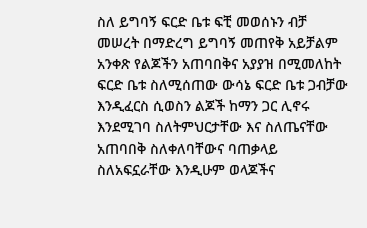ስለ ይግባኝ ፍርድ ቤቱ ፍቺ መወሰኑን ብቻ መሠረት በማድረግ ይግባኝ መጠየቅ አይቻልም አንቀጽ የልጆችን አጠባበቅና አያያዝ በሚመለከት ፍርድ ቤቱ ስለሚሰጠው ውሳኔ ፍርድ ቤቱ ጋብቻው እንዲፈርስ ሲወስን ልጆች ከማን ጋር ሊኖሩ እንደሚገባ ስለትምህርታቸው እና ስለጤናቸው አጠባበቅ ስለቀለባቸውና ባጠቃላይ ስለአፍኗራቸው እንዲሁም ወላጆችና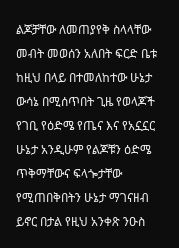ልጆቻቸው ለመጠያየቅ ስላላቸው መብት መወሰን አለበት ፍርድ ቤቱ ከዚህ በላይ በተመለከተው ሁኔታ ውሳኔ በሚሰጥበት ጊዜ የወላጆች የገቢ የዕድሜ የጤና እና የአኗኗር ሁኔታ አንዲሁም የልጆቹን ዕድሜ ጥቅማቸውና ፍላጐታቸው የሚጠበቅበትን ሁኔታ ማገናዘብ ይኖር በታል የዚህ አንቀጽ ንዑስ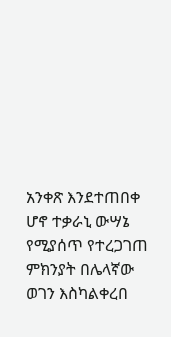አንቀጽ እንደተጠበቀ ሆኖ ተቃራኒ ውሣኔ የሚያሰጥ የተረጋገጠ ምክንያት በሌላኛው ወገን እስካልቀረበ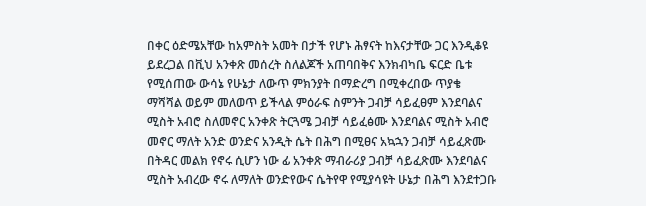በቀር ዕድሜአቸው ከአምስት አመት በታች የሆኑ ሕፃናት ከእናታቸው ጋር እንዲቆዩ ይደረጋል በቪህ አንቀጽ መሰረት ስለልጆች አጠባበቅና እንክብካቤ ፍርድ ቤቱ የሚሰጠው ውሳኔ የሁኔታ ለውጥ ምክንያት በማድረግ በሚቀረበው ጥያቄ ማሻሻል ወይም መለወጥ ይችላል ምዕራፍ ስምንት ጋብቻ ሳይፈፀም እንደባልና ሚስት አብሮ ስለመኖር አንቀጽ ትርጓሜ ጋብቻ ሳይፈፅሙ እንደባልና ሚስት አብሮ መኖር ማለት አንድ ወንድና አንዲት ሴት በሕግ በሚፀና አኳኋን ጋብቻ ሳይፈጽሙ በትዳር መልክ የኖሩ ሲሆን ነው ፊ አንቀጽ ማብራሪያ ጋብቻ ሳይፈጽሙ እንደባልና ሚስት አብረው ኖሩ ለማለት ወንድየውና ሴትየዋ የሚያሳዩት ሁኔታ በሕግ እንደተጋቡ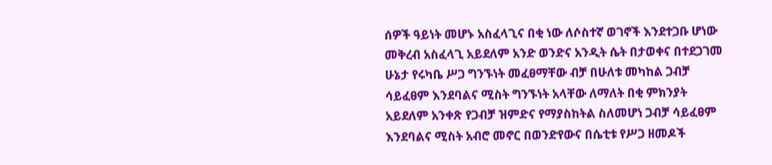ሰዎች ዓይነት መሆኑ አስፈላጊና በቂ ነው ለሶስተኛ ወገኖች እንደተጋቡ ሆነው መቅረብ አስፈላጊ አይደለም አንድ ወንድና አንዲት ሴት በታወቀና በተደጋገመ ሁኔታ የሩካቤ ሥጋ ግንኙነት መፈፀማቸው ብቻ በሁለቱ መካከል ጋብቻ ሳይፈፀም እንደባልና ሚስት ግንኙነት አላቸው ለማለት በቂ ምክንያት አይደለም አንቀጽ የጋብቻ ዝምድና የማያስከትል ስለመሆነ ጋብቻ ሳይፈፀም እንደባልና ሚስት አብሮ መኖር በወንድየውና በሴቲቱ የሥጋ ዘመዶች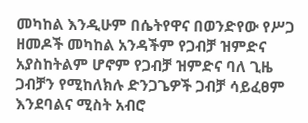መካከል እንዲሁም በሴትየዋና በወንድየው የሥጋ ዘመዶች መካከል አንዳችም የጋብቻ ዝምድና አያስከትልም ሆኖም የጋብቻ ዝምድና ባለ ጊዜ ጋብቻን የሚከለክሉ ድንጋጌዎች ጋብቻ ሳይፈፀም እንደባልና ሚስት አብሮ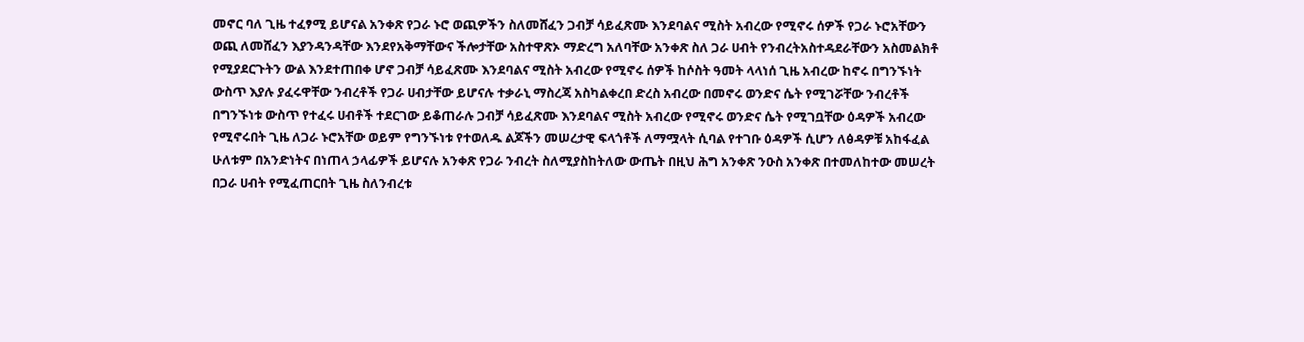መኖር ባለ ጊዜ ተፈፃሚ ይሆናል አንቀጽ የጋራ ኑሮ ወጪዎችን ስለመሸፈን ጋብቻ ሳይፈጽሙ እንደባልና ሚስት አብረው የሚኖሩ ሰዎች የጋራ ኑሮአቸውን ወጪ ለመሸፈን እያንዳንዳቸው እንደየአቅማቸውና ችሎታቸው አስተዋጽኦ ማድረግ አለባቸው አንቀጽ ስለ ጋራ ሀብት የንብረትአስተዳደራቸውን አስመልክቶ የሚያደርጉትን ውል እንደተጠበቀ ሆኖ ጋብቻ ሳይፈጽሙ እንደባልና ሚስት አብረው የሚኖሩ ሰዎች ከሶስት ዓመት ላላነሰ ጊዜ አብረው ከኖሩ በግንኙነት ውስጥ እያሉ ያፈሩዋቸው ንብረቶች የጋራ ሀብታቸው ይሆናሉ ተቃራኒ ማስረጃ አስካልቀረበ ድረስ አብረው በመኖሩ ወንድና ሴት የሚገሯቸው ንብረቶች በግንኙነቱ ውስጥ የተፈሩ ሀብቶች ተደርገው ይቆጠራሉ ጋብቻ ሳይፈጽሙ እንደባልና ሚስት አብረው የሚኖሩ ወንድና ሴት የሚገቧቸው ዕዳዎች አብረው የሚኖሩበት ጊዜ ለጋራ ኑሮአቸው ወይም የግንኙነቱ የተወለዱ ልጆችን መሠረታዊ ፍላጎቶች ለማሟላት ሲባል የተገቡ ዕዳዎች ሲሆን ለፅዳዎቹ አከፋፈል ሁለቱም በአንድነትና በነጠላ ኃላፊዎች ይሆናሉ አንቀጽ የጋራ ንብረት ስለሚያስከትለው ውጤት በዚህ ሕግ አንቀጽ ንዑስ አንቀጽ በተመለከተው መሠረት በጋራ ሀብት የሚፈጠርበት ጊዜ ስለንብረቱ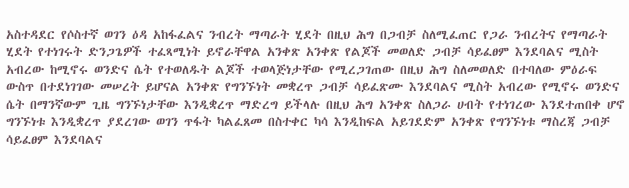አስተዳደር የሶስተኛ ወገን ዕዳ አከፋፈልና ንብረት ማጣራት ሂደት በዚህ ሕግ በጋብቻ ስለሚፈጠር የጋራ ንብረትና የማጣራት ሂደት የተነገሩት ድንጋጌዎች ተፈጻሚነት ይኖራቸዋል አንቀጽ አንቀጽ የልጆች መወለድ ጋብቻ ሳይፈፀም እንደባልና ሚስት አብረው ከሚኖሩ ወንድና ሴት የተወለዱት ልጆች ተወላጅነታቸው የሚረጋገጠው በዚህ ሕግ ስለመወለድ በተባለው ምዕራፍ ውስጥ በተደነገገው መሠረት ይሆናል አንቀጽ የግንኙነት መቋረጥ ጋብቻ ሳይፈጽሙ እንደባልና ሚስት አብረው የሚኖሩ ወንድና ሴት በማንኛውም ጊዜ ግንኙነታቸው እንዲቋረጥ ማድረግ ይችላሉ በዚህ ሕግ አንቀጽ ስለጋራ ሀብት የተነገረው እንደተጠበቀ ሆኖ ግንኙነቱ እንዲቋረጥ ያደረገው ወገን ጥፋት ካልፈጸመ በስተቀር ካሳ እንዲከፍል አይገደድም አንቀጽ የግንኙነቱ ማስረጃ ጋብቻ ሳይፈፀም እንደባልና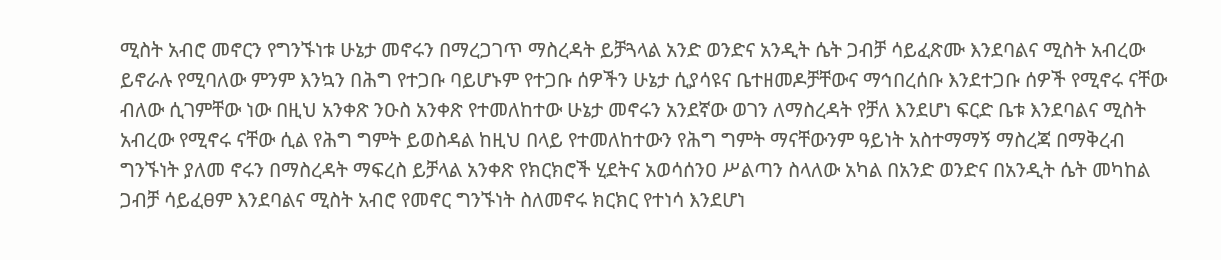ሚስት አብሮ መኖርን የግንኙነቱ ሁኔታ መኖሩን በማረጋገጥ ማስረዳት ይቻጓላል አንድ ወንድና አንዲት ሴት ጋብቻ ሳይፈጽሙ እንደባልና ሚስት አብረው ይኖራሉ የሚባለው ምንም እንኳን በሕግ የተጋቡ ባይሆኑም የተጋቡ ሰዎችን ሁኔታ ሲያሳዩና ቤተዘመዶቻቸውና ማኅበረሰቡ እንደተጋቡ ሰዎች የሚኖሩ ናቸው ብለው ሲገምቸው ነው በዚህ አንቀጽ ንዑስ አንቀጽ የተመለከተው ሁኔታ መኖሩን አንደኛው ወገን ለማስረዳት የቻለ እንደሆነ ፍርድ ቤቱ እንደባልና ሚስት አብረው የሚኖሩ ናቸው ሲል የሕግ ግምት ይወስዳል ከዚህ በላይ የተመለከተውን የሕግ ግምት ማናቸውንም ዓይነት አስተማማኝ ማስረጃ በማቅረብ ግንኙነት ያለመ ኖሩን በማስረዳት ማፍረስ ይቻላል አንቀጽ የክርክሮች ሂደትና አወሳሰንዐ ሥልጣን ስላለው አካል በአንድ ወንድና በአንዲት ሴት መካከል ጋብቻ ሳይፈፀም እንደባልና ሚስት አብሮ የመኖር ግንኙነት ስለመኖሩ ክርክር የተነሳ እንደሆነ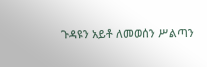ጉዳዩን አይቶ ለመወሰን ሥልጣን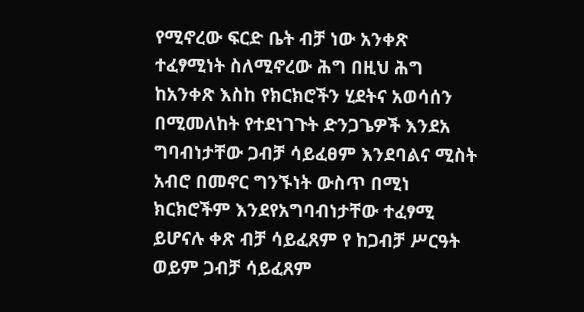የሚኖረው ፍርድ ቤት ብቻ ነው አንቀጽ ተፈፃሚነት ስለሚኖረው ሕግ በዚህ ሕግ ከአንቀጽ እስከ የክርክሮችን ሂደትና አወሳሰን በሚመለከት የተደነገጉት ድንጋጌዎች እንደአ ግባብነታቸው ጋብቻ ሳይፈፀም እንደባልና ሚስት አብሮ በመኖር ግንኙነት ውስጥ በሚነ ክርክሮችም እንደየአግባብነታቸው ተፈፃሚ ይሆናሉ ቀጽ ብቻ ሳይፈጸም የ ከጋብቻ ሥርዓት ወይም ጋብቻ ሳይፈጸም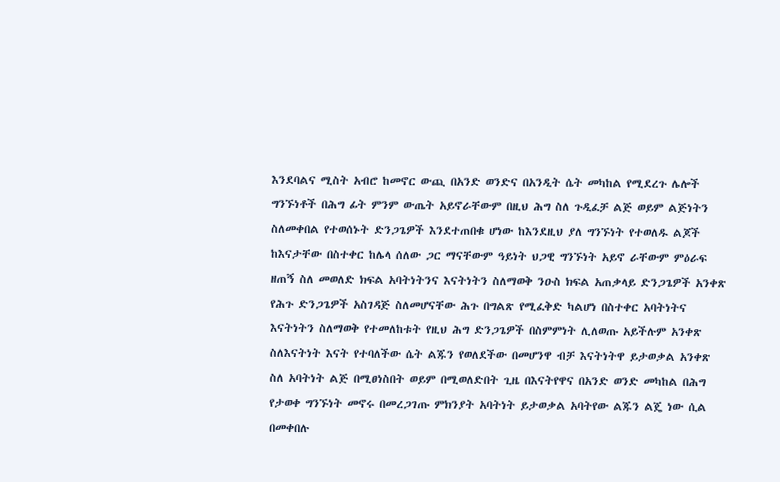እንደባልና ሚስት አብሮ ከመኖር ውጪ በአንድ ወንድና በአንዲት ሴት መካከል የሚደረጉ ሌሎች ግንኙነቶች በሕግ ፊት ምንም ውጤት አይኖራቸውም በዚህ ሕግ ስለ ጉዲፈቻ ልጅ ወይም ልጅነትን ስለመቀበል የተወሰኑት ድንጋጌዎች እንደተጠበቁ ሆነው ከእንደዚህ ያለ ግንኙነት የተወለዱ ልጆች ከእናታቸው በስተቀር ከሌላ ሰለው ጋር ማናቸውም ዓይነት ህጋዊ ግንኙነት አይኖ ራቸውም ምዕራፍ ዘጠኝ ስለ መወለድ ክፍል አባትነትንና እናትነትን ስለማወቅ ንዑስ ክፍል አጠቃላይ ድንጋጌዎች አንቀጽ የሕጉ ድንጋጌዎች አስገዳጅ ስለመሆናቸው ሕጉ በግልጽ የሚፈቅድ ካልሆነ በስተቀር አባትነትና እናትነትን ስለማወቅ የተመለከቱት የዚህ ሕግ ድንጋጌዎች በስምምነት ሊለወጡ አይችሉም አንቀጽ ስለእናትነት እናት የተባለችው ሴት ልጁን የወለደችው በመሆንዋ ብቻ እናትነትዋ ይታወቃል አንቀጽ ስለ አባትነት ልጅ በሚፀነስበት ወይም በሚወለድበት ጊዜ በእናትየዋና በአንድ ወንድ መካከል በሕግ የታወቀ ግንኙነት መኖሩ በመረጋገጡ ምክንያት አባትነት ይታወቃል አባትየው ልጁን ልጄ ነው ሲል በመቀበሉ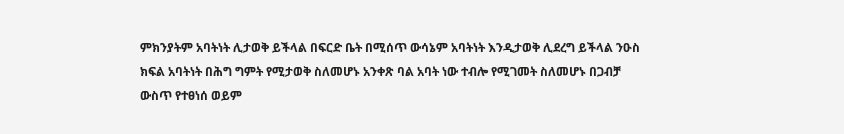ምክንያትም አባትነት ሊታወቅ ይችላል በፍርድ ቤት በሚሰጥ ውሳኔም አባትነት እንዲታወቅ ሊደረግ ይችላል ንዑስ ክፍል አባትነት በሕግ ግምት የሚታወቅ ስለመሆኑ አንቀጽ ባል አባት ነው ተብሎ የሚገመት ስለመሆኑ በጋብቻ ውስጥ የተፀነሰ ወይም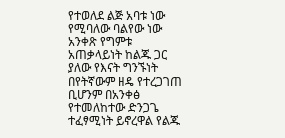የተወለደ ልጅ አባቱ ነው የሚባለው ባልየው ነው አንቀጽ የግምቱ አጠቃላይነት ከልጁ ጋር ያለው የእናት ግንኙነት በየትኛውም ዘዴ የተረጋገጠ ቢሆንም በአንቀፅ የተመለከተው ድንጋጌ ተፈፃሚነት ይኖረዋል የልጁ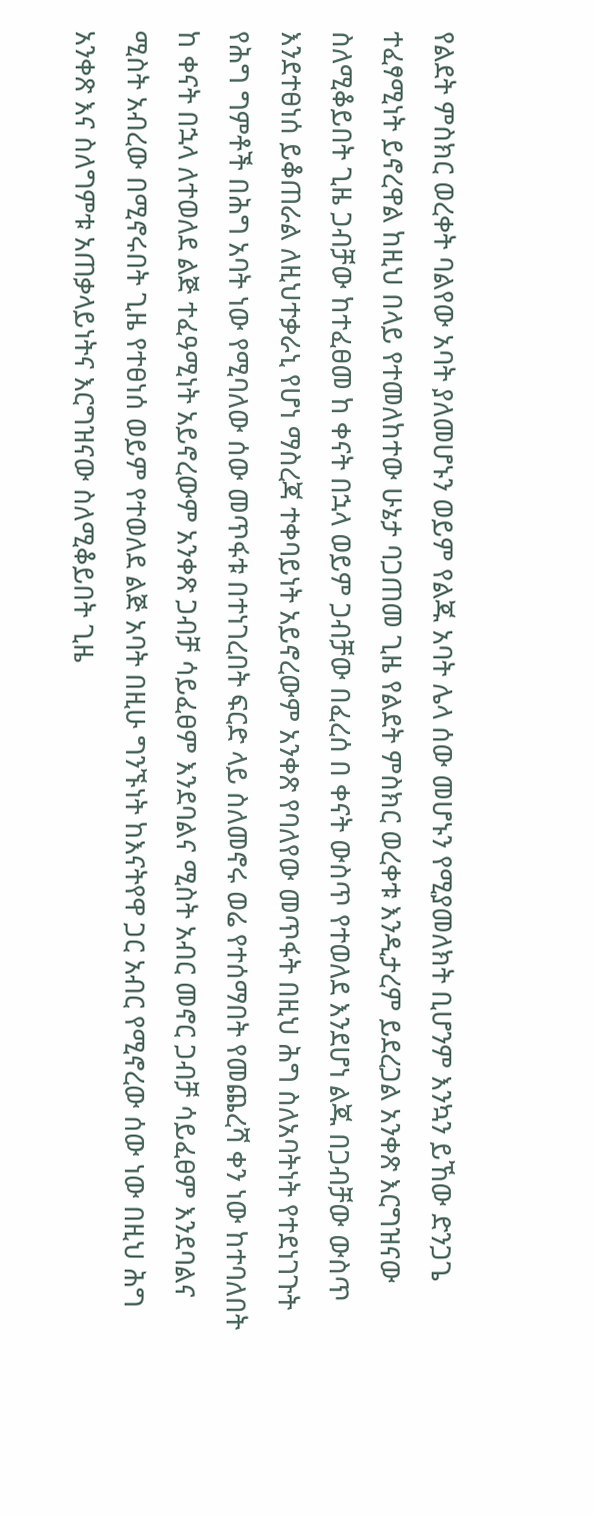የልደት ምስክር ወረቀት ባልየው አባት ያለመሆኑን ወይም የልጁ አባት ሌላ ሰው መሆኑን የሚያመለክት ቢሆንም እንኳን ይኸው ድንጋጌ ተፈፃሚነት ይኖረዋል ከዚህ በላይ የተመለከተው ሁኔታ ባጋጠመ ጊዜ የልደት ምስክር ወረቀቱ እንዲታረም ይደረጋል አንቀጽ እርግዝናው ስለሚቆይበት ጊዜ ጋብቻው ከተፈፀመ ከ ቀናት በኋላ ወይም ጋብቻው በፈረሰ በ ቀናት ውስጥ የተወለደ እንደሆነ ልጁ በጋብቻው ውስጥ እንደተፀነሰ ይቆጠራል ለዚህተቃራኒ የሆነ ማስረጃ ተቀባይነት አይኖረውም አንቀጽ የባለየው መጥፋት በዚህ ሕግ ስለአባትነት የተደነገጉት የሕግ ግምቶች በሕግ አባት ነው የሚባለው ሰው መጥፋቱ በተነገረበት ፍርድ ላይ ስለመኖሩ ወሬ የተሰማበት የመጨረሻ ቀን ነው ከተባለበት ከ ቀናት በኋላ ለተወለደ ልጅ ተፈዓሚነት አይኖረውም አንቀጽ ጋብቻ ሳይፈፀም እንደባልና ሚስት አብር መኖር ጋብቻ ሳይፈፀም እንደባልና ሚስት አብረው በሚኖሩበት ጊዜ የተፀነሰ ወይም የተወለደ ልጅ አባት በዚሁ ግንኙነት ከእናትየዋ ጋር አብር የሚኖረው ሰው ነው በዚህ ሕግ አንቀጽ እና ስለግምቱ አጠቃላይነትና እርግዝናው ስለሚቆይበት ጊዜ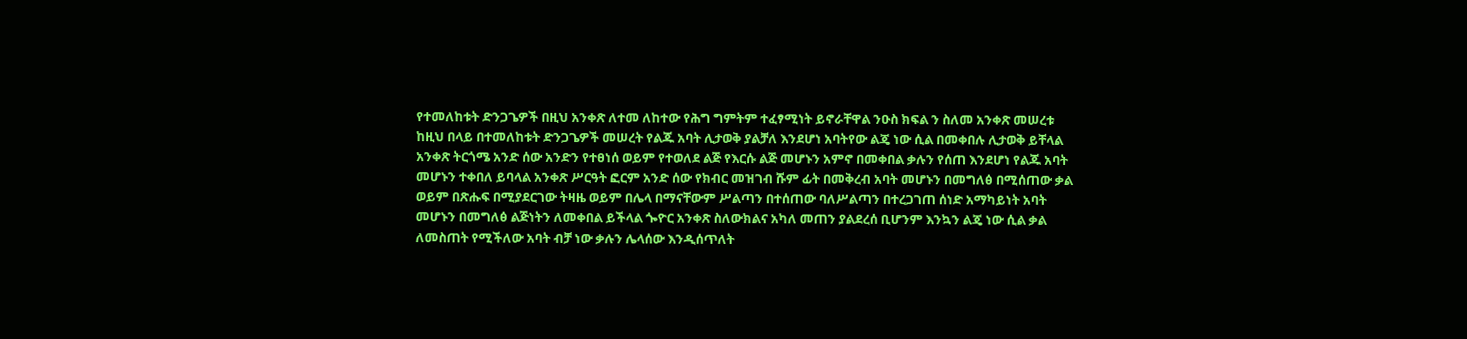የተመለከቱት ድንጋጌዎች በዚህ አንቀጽ ለተመ ለከተው የሕግ ግምትም ተፈፃሚነት ይኖራቸዋል ንዑስ ክፍል ን ስለመ አንቀጽ መሠረቱ ከዚህ በላይ በተመለከቱት ድንጋጌዎች መሠረት የልጁ አባት ሊታወቅ ያልቻለ እንደሆነ አባትየው ልጄ ነው ሲል በመቀበሉ ሊታወቅ ይቸላል አንቀጽ ትርጎሜ አንድ ሰው አንድን የተፀነሰ ወይም የተወለደ ልጅ የእርሱ ልጅ መሆኑን አምኖ በመቀበል ቃሉን የሰጠ እንደሆነ የልጁ አባት መሆኑን ተቀበለ ይባላል አንቀጽ ሥርዓት ፎርም አንድ ሰው የክብር መዝገብ ሹም ፊት በመቅረብ አባት መሆኑን በመግለፅ በሚሰጠው ቃል ወይም በጽሑፍ በሚያደርገው ትዛዜ ወይም በሌላ በማናቸውም ሥልጣን በተሰጠው ባለሥልጣን በተረጋገጠ ሰነድ አማካይነት አባት መሆኑን በመግለፅ ልጅነትን ለመቀበል ይችላል ጐዮር አንቀጽ ስለውክልና አካለ መጠን ያልደረሰ ቢሆንም እንኳን ልጄ ነው ሲል ቃል ለመስጠት የሚችለው አባት ብቻ ነው ቃሉን ሌላሰው እንዲሰጥለት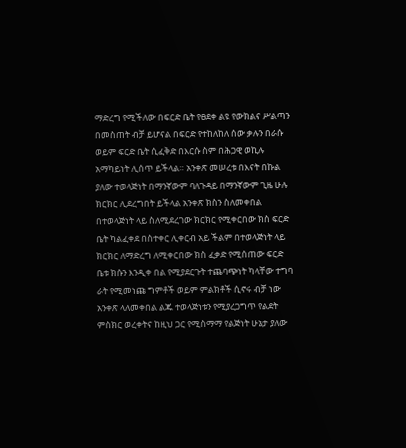ማድረግ የሚችለው በፍርድ ቤት የፀደቀ ልዩ የውክልና ሥልጣን በመስጠት ብቻ ይሆናል በፍርድ የተከለከለ ሰው ቃሉን በራሱ ወይም ፍርድ ቤት ሲፈቅድ በእርሱ ስም በሕጋዊ ወኪሉ አማካይነት ሊሰጥ ይችላል። አንቀጽ መሠረቱ በእናት በኩል ያለው ተወላጅነት በማንኛውም ባለጉዳይ በማንኛውም ጊዜ ሁሉ ክርክር ሊደረግበት ይችላል አንቀጽ ክስን ስለመቀበል በተወላጅነት ላይ ስለሚደረገው ክርክር የሚቀርበው ክስ ፍርድ ቤት ካልፈቀደ በስተቀር ሊቀርብ አይ ችልም በተወላጅነት ላይ ክርክር ለማድረግ ለሚቀርበው ክስ ፈቃድ የሚሰጠው ፍርድ ቤቱ ክሱን እንዲቀ በል የሚያደርጉት ተጨባጭነት ካላቸው ተግባ ራት የሚመነጩ ግምቶች ወይም ምልክቶች ሲኖሩ ብቻ ነው አንቀጽ ላለመቀበል ልጁ ተወላጅነቱን የሚያረጋግጥ የልደት ምስክር ወረቀትና ከዚህ ጋር የሚስማማ የልጅነት ሁኔታ ያለው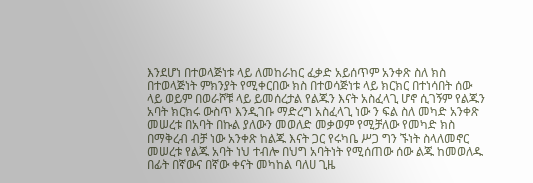እንደሆነ በተወላጅነቱ ላይ ለመከራከር ፈቃድ አይሰጥም አንቀጽ ስለ ክስ በተወላጅነት ምክንያት የሚቀርበው ክስ በተወሳጅነቱ ላይ ክርክር በተነሳበት ሰው ላይ ወይም በወራሾቹ ላይ ይመሰረታል የልጁን እናት አስፈላጊ ሆኖ ሲገኝም የልጁን አባት ክርክሩ ውስጥ እንዲገቡ ማድረግ አስፈላጊ ነው ን ፍል ስለ መካድ አንቀጽ መሠረቱ በአባት በኩል ያለውን መወለድ መቃወም የሚቻለው የመካድ ክስ በማቅረብ ብቻ ነው አንቀጽ ከልጁ እናት ጋር የሩካቤ ሥጋ ግን ኙነት ስላለመኖር መሠረቱ የልጁ አባት ነህ ተብሎ በህግ አባትነት የሚሰጠው ሰው ልጁ ከመወለዱ በፊት በኛውና በኛው ቀናት መካከል ባለሀ ጊዜ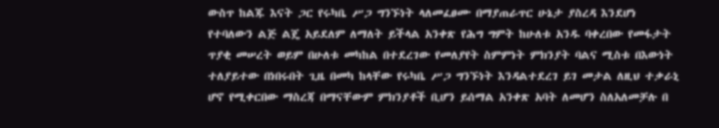ውስጥ ከልጁ እናት ጋር የሩካቤ ሥጋ ግንኙነት ላለመፈፀሙ በማያጠራጥር ሁኔታ ያስረዳ እንደሆነ የተባለውን ልጅ ልጄ አይደለም ለማለት ይችላል አንቀጽ የሕግ ግምት ከሁለቱ አንዱ ባቀረበው የመፋታት ጥያቂ መሠረት ወይም በሁለቱ መካከል በተደረገው የመለያየት ስምምነት ምክንያት ባልና ሚስቱ በእውነት ተለያይተው በነበሩበት ጊዜ በመካ ከላቸው የሩካቤ ሥጋ ግንኙነት እንዳልተደረገ ይገ መታል ለዚህ ተቃራኒ ሆኖ የሚቀርበው ማስረጃ በማናቸውም ምክንያቶች ቢሆን ይሰማል አንቀጽ አባት ለመሆን ስለአለመቻሉ በ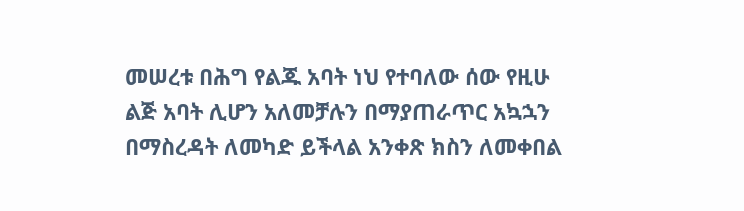መሠረቱ በሕግ የልጁ አባት ነህ የተባለው ሰው የዚሁ ልጅ አባት ሊሆን አለመቻሉን በማያጠራጥር አኳኋን በማስረዳት ለመካድ ይችላል አንቀጽ ክስን ለመቀበል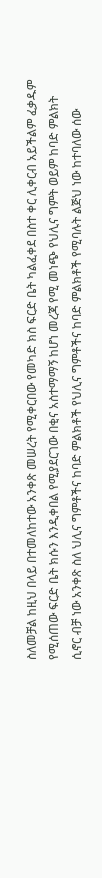ስለመቻል ከዚህ በላይ በተመለከተው አንቀጽ መሠረት የሚቀርበው የመካድ ክስ ፍርድ ቤት ካልፈቀደ በስተ ቀር ሊቀርብ አይችልም ፈቃዱም የሚሰጠው ፍርድ ቤት ክሱን እንዲቀበል የሚያደርገው በቂና አስተማማኝ ከሆነ መረጃ የሚ መነጭ የህሊና ግምት ወይም ከባድ ምልክት ሲኖር ብቻ ነው አንቀጽ ስለ ህሊና ግምቶችና ከባድ ምልክቶች የህሊና ግምቶችና ከባድ ምልክቶች የሚባሉት ልጅህ ነው ከተባለው ሰው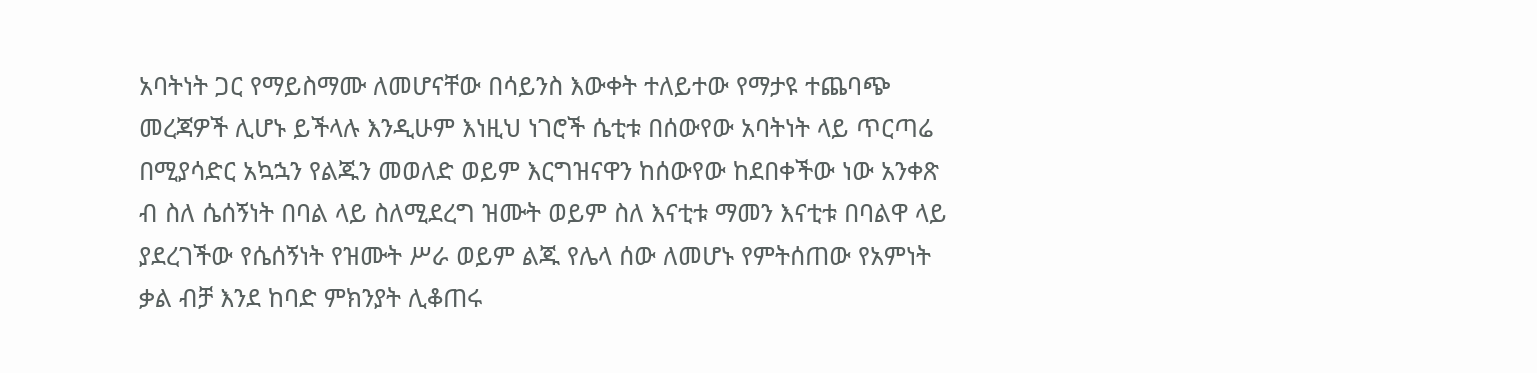አባትነት ጋር የማይስማሙ ለመሆናቸው በሳይንስ እውቀት ተለይተው የማታዩ ተጨባጭ መረጃዎች ሊሆኑ ይችላሉ እንዲሁም እነዚህ ነገሮች ሴቲቱ በሰውየው አባትነት ላይ ጥርጣሬ በሚያሳድር አኳኋን የልጁን መወለድ ወይም እርግዝናዋን ከሰውየው ከደበቀችው ነው አንቀጽ ብ ስለ ሴሰኝነት በባል ላይ ስለሚደረግ ዝሙት ወይም ስለ እናቲቱ ማመን እናቲቱ በባልዋ ላይ ያደረገችው የሴሰኝነት የዝሙት ሥራ ወይም ልጁ የሌላ ሰው ለመሆኑ የምትሰጠው የአምነት ቃል ብቻ እንደ ከባድ ምክንያት ሊቆጠሩ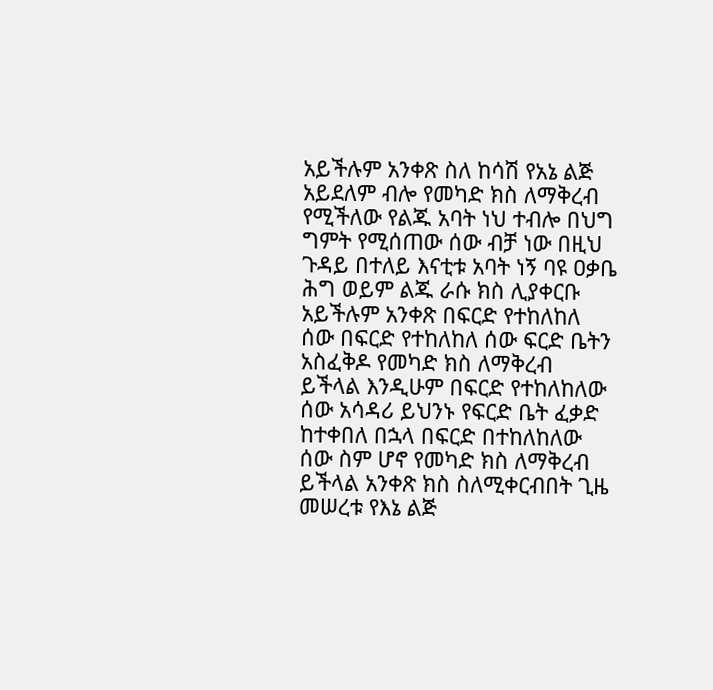አይችሉም አንቀጽ ስለ ከሳሽ የአኔ ልጅ አይደለም ብሎ የመካድ ክስ ለማቅረብ የሚችለው የልጁ አባት ነህ ተብሎ በህግ ግምት የሚሰጠው ሰው ብቻ ነው በዚህ ጉዳይ በተለይ እናቲቱ አባት ነኝ ባዩ ዐቃቤ ሕግ ወይም ልጁ ራሱ ክስ ሊያቀርቡ አይችሉም አንቀጽ በፍርድ የተከለከለ ሰው በፍርድ የተከለከለ ሰው ፍርድ ቤትን አስፈቅዶ የመካድ ክስ ለማቅረብ ይችላል እንዲሁም በፍርድ የተከለከለው ሰው አሳዳሪ ይህንኑ የፍርድ ቤት ፈቃድ ከተቀበለ በኋላ በፍርድ በተከለከለው ሰው ስም ሆኖ የመካድ ክስ ለማቅረብ ይችላል አንቀጽ ክስ ስለሚቀርብበት ጊዜ መሠረቱ የእኔ ልጅ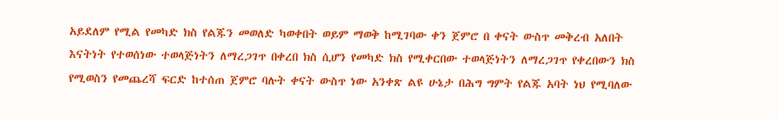አይደለም የሚል የመካድ ክስ የልጁን መወለድ ካወቀበት ወይም ማወቅ ከሚገባው ቀን ጀምሮ በ ቀናት ውስጥ መቅረብ አለበት እናትነት የተወሰነው ተወላጅነትን ለማረጋገጥ በቀረበ ክስ ሲሆን የመካድ ክስ የሚቀርበው ተወላጅነትን ለማረጋገጥ የቀረበውን ክስ የሚወስን የመጨረሻ ፍርድ ከተሰጠ ጀምሮ ባሉት ቀናት ውስጥ ነው አንቀጽ ልዩ ሁኔታ በሕግ ግምት የልጁ አባት ነህ የሚባለው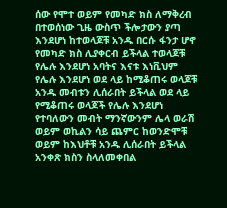ሰው የሞተ ወይም የመካድ ክስ ለማቅረብ በተወሰነው ጊዜ ውስጥ ችሎታውን ያጣ እንደሆነ ከተወላጆቹ አንዱ በርሱ ፋንታ ሆኖ የመካድ ክስ ሊያቀርብ ይችላል ተወላጆቹ የሌሉ እንደሆነ አባትና እናቱ እነቪህም የሌሉ እንደሆነ ወደ ላይ ከሚቆጠሩ ወላጆቹ አንዱ መብቱን ሊሰራበት ይችላል ወደ ላይ የሚቆጠሩ ወላጆች የሌሉ እንደሆነ የተባለውን መብት ማንኛውንም ሌላ ወራሽ ወይም ወኪልን ሳይ ጨምር ከወንድሞቹ ወይም ከእህቶቹ አንዱ ሊሰራበት ይችላል አንቀጽ ክስን ስላለመቀበል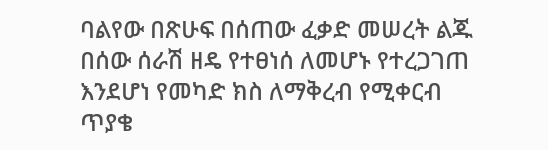ባልየው በጽሁፍ በሰጠው ፈቃድ መሠረት ልጁ በሰው ሰራሽ ዘዴ የተፀነሰ ለመሆኑ የተረጋገጠ እንደሆነ የመካድ ክስ ለማቅረብ የሚቀርብ ጥያቄ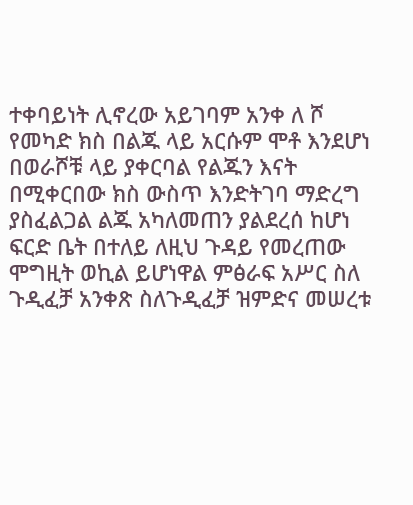ተቀባይነት ሊኖረው አይገባም አንቀ ለ ሾ የመካድ ክስ በልጁ ላይ አርሱም ሞቶ እንደሆነ በወራሾቹ ላይ ያቀርባል የልጁን እናት በሚቀርበው ክስ ውስጥ እንድትገባ ማድረግ ያስፈልጋል ልጁ አካለመጠን ያልደረሰ ከሆነ ፍርድ ቤት በተለይ ለዚህ ጉዳይ የመረጠው ሞግዚት ወኪል ይሆነዋል ምፅራፍ አሥር ስለ ጉዲፈቻ አንቀጽ ስለጉዲፈቻ ዝምድና መሠረቱ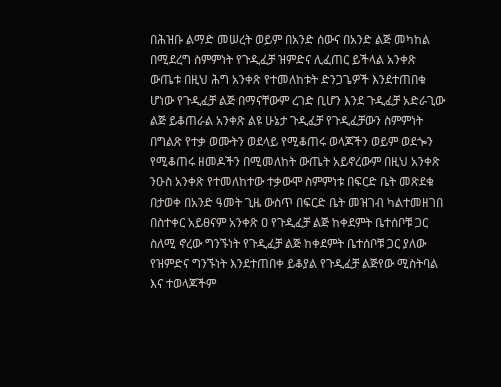በሕዝቡ ልማድ መሠረት ወይም በአንድ ሰውና በአንድ ልጅ መካከል በሚደረግ ስምምነት የጉዲፈቻ ዝምድና ሊፈጠር ይችላል አንቀጽ ውጤቱ በዚህ ሕግ አንቀጽ የተመለከቱት ድንጋጌዎች እንደተጠበቁ ሆነው የጉዲፈቻ ልጅ በማናቸውም ረገድ ቢሆን እንደ ጉዲፈቻ አድራጊው ልጅ ይቆጠራል አንቀጽ ልዩ ሁኔታ ጉዲፈቻ የጉዲፈቻውን ስምምነት በግልጽ የተቃ ወሙትን ወደላይ የሚቆጠሩ ወላጆችን ወይም ወደጐን የሚቆጠሩ ዘመዶችን በሚመለከት ውጤት አይኖረውም በዚህ አንቀጽ ንዑስ አንቀጽ የተመለከተው ተቃውሞ ስምምነቱ በፍርድ ቤት መጽደቁ በታወቀ በአንድ ዓመት ጊዜ ውስጥ በፍርድ ቤት መዝገብ ካልተመዘገበ በስተቀር አይፀናም አንቀጽ ዐ የጉዲፈቻ ልጅ ከቀደምት ቤተሰቦቹ ጋር ስለሚ ኖረው ግንኙነት የጉዲፈቻ ልጅ ከቀደምት ቤተሰቦቹ ጋር ያለው የዝምድና ግንኙነት እንደተጠበቀ ይቆያል የጉዲፈቻ ልጅየው ሚስትባል እና ተወላጆችም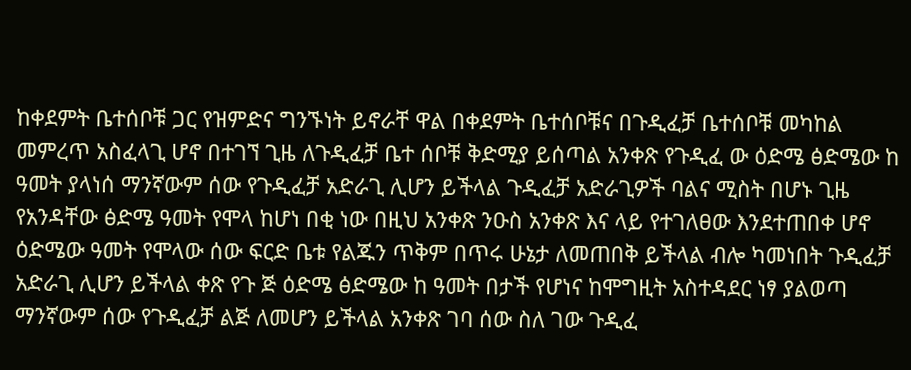ከቀደምት ቤተሰቦቹ ጋር የዝምድና ግንኙነት ይኖራቸ ዋል በቀደምት ቤተሰቦቹና በጉዲፈቻ ቤተሰቦቹ መካከል መምረጥ አስፈላጊ ሆኖ በተገኘ ጊዜ ለጉዲፈቻ ቤተ ሰቦቹ ቅድሚያ ይሰጣል አንቀጽ የጉዲፈ ው ዕድሜ ፅድሜው ከ ዓመት ያላነሰ ማንኛውም ሰው የጉዲፈቻ አድራጊ ሊሆን ይችላል ጉዲፈቻ አድራጊዎች ባልና ሚስት በሆኑ ጊዜ የአንዳቸው ፅድሜ ዓመት የሞላ ከሆነ በቂ ነው በዚህ አንቀጽ ንዑስ አንቀጽ እና ላይ የተገለፀው እንደተጠበቀ ሆኖ ዕድሜው ዓመት የሞላው ሰው ፍርድ ቤቱ የልጁን ጥቅም በጥሩ ሁኔታ ለመጠበቅ ይችላል ብሎ ካመነበት ጉዲፈቻ አድራጊ ሊሆን ይችላል ቀጽ የጉ ጅ ዕድሜ ፅድሜው ከ ዓመት በታች የሆነና ከሞግዚት አስተዳደር ነፃ ያልወጣ ማንኛውም ሰው የጉዲፈቻ ልጅ ለመሆን ይችላል አንቀጽ ገባ ሰው ስለ ገው ጉዲፈ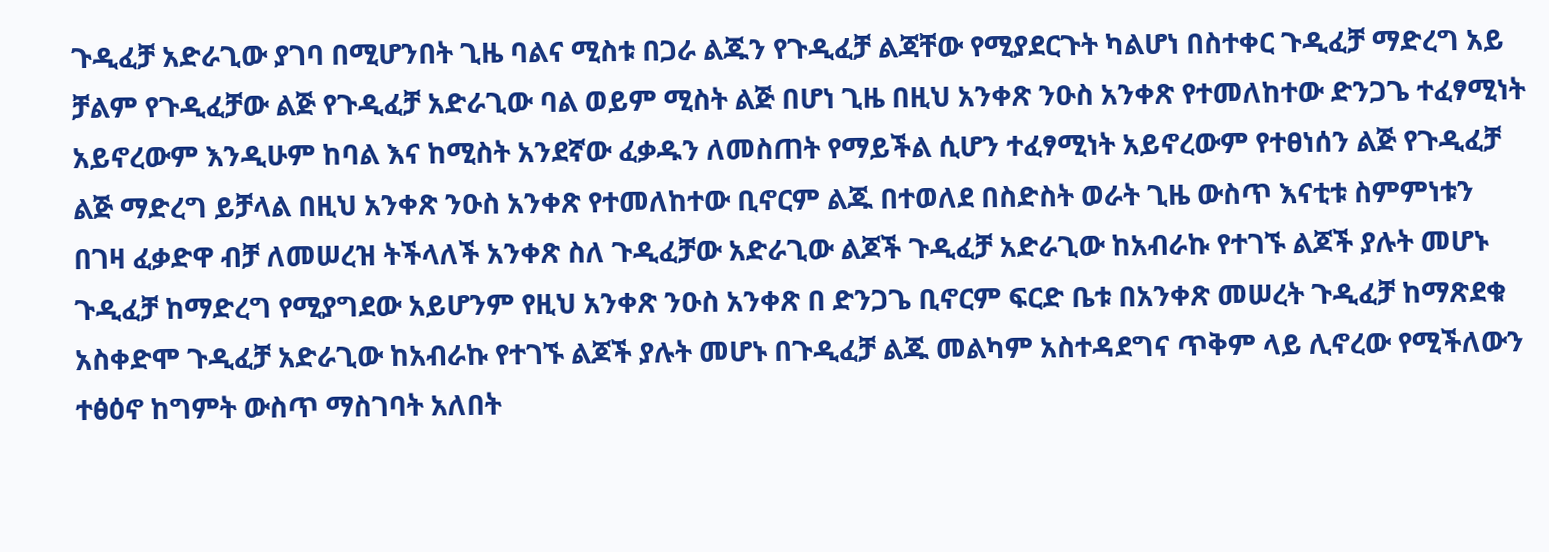ጉዲፈቻ አድራጊው ያገባ በሚሆንበት ጊዜ ባልና ሚስቱ በጋራ ልጁን የጉዲፈቻ ልጃቸው የሚያደርጉት ካልሆነ በስተቀር ጉዲፈቻ ማድረግ አይ ቻልም የጉዲፈቻው ልጅ የጉዲፈቻ አድራጊው ባል ወይም ሚስት ልጅ በሆነ ጊዜ በዚህ አንቀጽ ንዑስ አንቀጽ የተመለከተው ድንጋጌ ተፈፃሚነት አይኖረውም እንዲሁም ከባል እና ከሚስት አንደኛው ፈቃዱን ለመስጠት የማይችል ሲሆን ተፈፃሚነት አይኖረውም የተፀነሰን ልጅ የጉዲፈቻ ልጅ ማድረግ ይቻላል በዚህ አንቀጽ ንዑስ አንቀጽ የተመለከተው ቢኖርም ልጁ በተወለደ በስድስት ወራት ጊዜ ውስጥ እናቲቱ ስምምነቱን በገዛ ፈቃድዋ ብቻ ለመሠረዝ ትችላለች አንቀጽ ስለ ጉዲፈቻው አድራጊው ልጆች ጉዲፈቻ አድራጊው ከአብራኩ የተገኙ ልጆች ያሉት መሆኑ ጉዲፈቻ ከማድረግ የሚያግደው አይሆንም የዚህ አንቀጽ ንዑስ አንቀጽ በ ድንጋጌ ቢኖርም ፍርድ ቤቱ በአንቀጽ መሠረት ጉዲፈቻ ከማጽደቁ አስቀድሞ ጉዲፈቻ አድራጊው ከአብራኩ የተገኙ ልጆች ያሉት መሆኑ በጉዲፈቻ ልጁ መልካም አስተዳደግና ጥቅም ላይ ሊኖረው የሚችለውን ተፅዕኖ ከግምት ውስጥ ማስገባት አለበት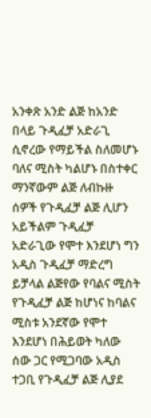አንቀጽ አንድ ልጅ ከአንድ በላይ ጉዲፈቻ አድራጊ ሲኖረው የማይችል ስለመሆኑ ባለና ሚስት ካልሆኑ በስተቀር ማንኛውም ልጅ ለብኩዙ ሰዎች የጉዲፈቻ ልጅ ሊሆን አይችልም ጉዲፈቻ አድራጊው የሞተ እንደሆነ ግን አዲስ ጉዲፈቻ ማድረግ ይቻላል ልጅየው የባልና ሚስት የጉዲፈቻ ልጅ ከሆነና ከባልና ሚስቱ አንደኛው የሞተ እንደሆነ በሕይወት ካለው ሰው ጋር የሚጋባው አዲስ ተጋቢ የጉዲፈቻ ልጅ ሊያደ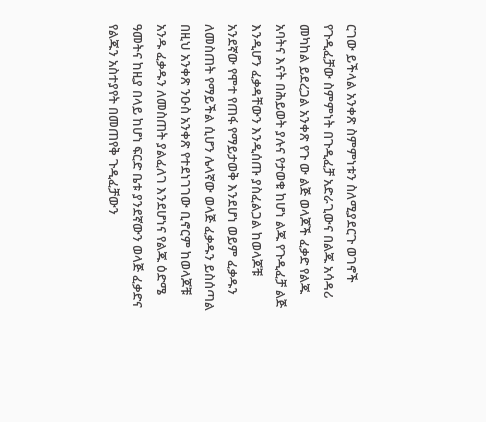ርገው ይችላል አንቀጽ ስምምነቱን ስለሚያደርጉ ወገኖች የጉዲፈቻው ስምምነት በጉዲፈቻ አድራጊውና በልጁ አሳዳሪ መካከል ይደረጋል አንቀጽ የጉ ው ልጅ ወላጆች ፈቃድ የልጁ አባትና እናት በሕይወት ያሉና የታወቁ ከሆነ ልጁ የጉዲፈቻ ልጅ እንዲሆን ፈቃዳቸውን እንዲሰጡ ያስፈልጋል ከወላጆቹ አንደኛው የሞተ የጠፋ የማይታወቅ እንደሆነ ወይም ፈቃዱን ለመስጠት የማይችል ሲሆን ሌላኛው ወላጅ ፈቃዱን ይስሰጣል በዚህ አንቀጽ ንዑስ አንቀጽ የተደነገገው ቢኖርም ከወላጆቹ አንዱ ፈቃዱን ለመስጠት ያልፈለገ እንደሆነና የልጁ ዕድሜ ዓመትና ከዚያ በላይ ከሆነ ፍርድ ቤቱ ያንደኛውን ወላጅ ፈቃድና የልጁን አስተያየት በመጠየቅ ጉዲፈቻውን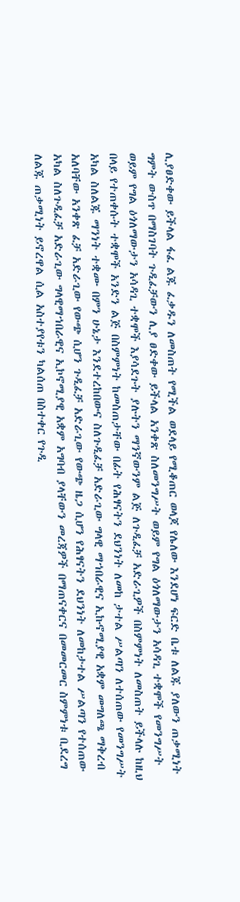ሊያፀድቀው ይችላል ፋፈ ልጁ ፈቃዱን ለመስጠት የሚችል ወደላይ የሚቆጠር ወላጆ የሌለው እንደሆነ ፍርድ ቤቱ ለልጁ ያለውን ጠቃሚነት ግምት ውስጥ በማስገባት ጉዲፈቻውን ሊያ ፀድቀው ይችላል አንቀጽ ስለመንግሥት ወይም የግል ዕጎለማውታን አሳዳጊ ተቋሞች የመንግሥት ወይም የግል ዕጎለማውታን አሳዳጊ ተቋሞች እያሳደጉት ያሉትን ማንኛውንም ልጅ ለጉዲፈቻ አድራጊዎች በስምምነት ለመስጠት ይችላሉ ከዚህ በላይ የተጠቀሱት ተቋሞች አንድን ልጅ በስምምነት ከመስጠታቸው በፊት የሕፃናትን ደህንነት ለመከ ታተል ሥልጣን ለተሰጠው የመንግሥት አካል ስለልጁ ማንነት ተቋሙ በምን ሁኔታ እንደተረከበውና ስለጉዲፈቻ አድራጊው ግላዊ ማኀበራዊና ኢኩኖሚያዊ አቋም መግለጫ ማቅረብ አለባቸው አንቀጽ ፈቻ አድራጊው የውጭ ሲሆን ጉዲፈቻ አድራጊው የውጭ ዜጋ ሲሆን የሕፃናትን ደህንነት ለመከታተል ሥልጣን የተሰጠው አካል ስለጉዲፈቻ አድራጊው ግላዊማኀበራዊና ኢኮኖሚያዊ አቋም አግባብ ያላቸውን መረጃዎች በማጠናቀርና በመመርመር ስምምነቱ ቢደረግ ለልጁ ጠቃሚነት ይኖረዋል ሲል አስተያየቱን ካልሰጠ በስተቀር የጉዲ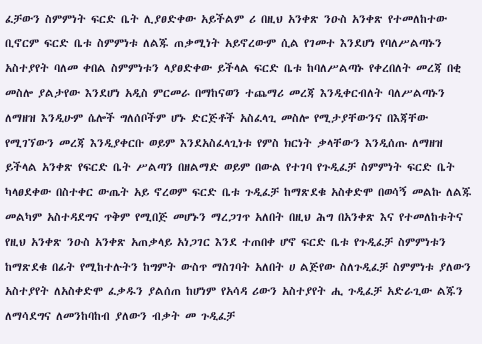ፈቻውን ስምምነት ፍርድ ቤት ሊያፀድቀው አይችልም ሪ በዚህ አንቀጽ ንዑስ አንቀጽ የተመለከተው ቢኖርም ፍርድ ቤቱ ስምምነቱ ለልጁ ጠቃሚነት አይኖረውም ሲል የገመተ እንደሆነ የባለሥልጣኑን አስተያየት ባለመ ቀበል ስምምነቱን ላያፀድቀው ይችላል ፍርድ ቤቱ ከባለሥልጣኑ የቀረበለት መረጃ በቂ መስሎ ያልታየው እንደሆነ አዲስ ምርመራ በማከናወን ተጨማሪ መረጃ እንዲቀርብለት ባለሥልጣኑን ለማዘዝ እንዲሁም ሴሎች ግለሰቦችም ሆኑ ድርጅቶች አስፈላጊ መስሎ የሚታያቸውንና በእጃቸው የሚገኘውን መረጃ እንዲያቀርቡ ወይም እንደአስፈላጊነቱ የምስ ክርነት ቃላቸውን እንዲሰጡ ለማዘዝ ይችላል አንቀጽ የፍርድ ቤት ሥልጣን በዘልማድ ወይም በውል የተገባ የጉዲፈቻ ስምምነት ፍርድ ቤት ካላፀደቀው በስተቀር ውጤት አይ ኖረወም ፍርድ ቤቱ ጉዲፈቻ ከማጽደቁ አስቀድሞ በወሳኝ መልኩ ለልጁ መልካም አስተዳደግና ጥቅም የሚበጅ መሆኑን ማረጋገጥ አለበት በዚህ ሕግ በአንቀጽ እና የተመለከቱትና የዚህ አንቀጽ ንዑስ አንቀጽ አጠቃላይ አነጋገር እንደ ተጠበቀ ሆኖ ፍርድ ቤቱ የጉዲፈቻ ስምምነቱን ከማጽደቁ በፊት የሚከተሉትን ከግምት ውስጥ ማስገባት አለበት ሀ ልጅየው ስለጉዲፈቻ ስምምነቱ ያለውን አስተያየት ለአስቀድሞ ፈቃዱን ያልሰጠ ከሆነም የአሳዳ ሪውን አስተያየት ሒ ጉዲፈቻ አድራጊው ልጁን ለማሳደግና ለመንከባከብ ያለውን ብቃት መ ጉዲፈቻ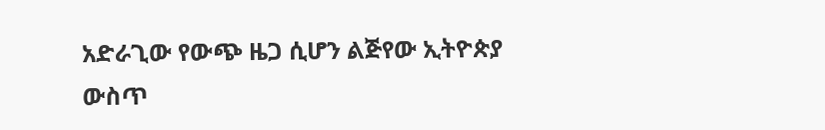አድራጊው የውጭ ዜጋ ሲሆን ልጅየው ኢትዮጵያ ውስጥ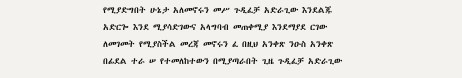የሚያድግበት ሁኔታ አለመኖሩን መሥ ጉዲፈቻ አድራጊው እንደልጁ አድርጐ እንደ ሚያሳድገውና አላግባብ መጠቀሚያ እንደማያደ ርገው ለመገመት የሚያስችል መረጃ መኖሩን ፈ በዚህ አንቀጽ ንዑስ አንቀጽ በፊደል ተራ ሠ የተመለከተውን በሚያጣራበት ጊዜ ጉዲፈቻ አድራጊው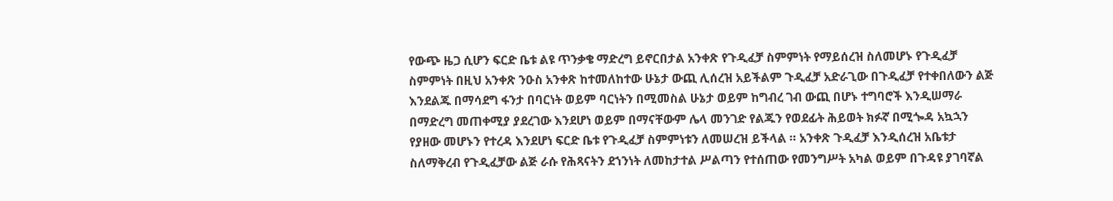የውጭ ዜጋ ሲሆን ፍርድ ቤቱ ልዩ ጥንቃቄ ማድረግ ይኖርበታል አንቀጽ የጉዲፈቻ ስምምነት የማይሰረዝ ስለመሆኑ የጉዲፈቻ ስምምነት በዚህ አንቀጽ ንዑስ አንቀጽ ከተመለከተው ሁኔታ ውጪ ሊሰረዝ አይችልም ጉዲፈቻ አድራጊው በጉዲፈቻ የተቀበለውን ልጅ እንደልጁ በማሳደግ ፋንታ በባርነት ወይም ባርነትን በሚመስል ሁኔታ ወይም ከግብረ ገብ ውጪ በሆኑ ተግባሮች እንዲሠማራ በማድረግ መጠቀሚያ ያደረገው እንደሆነ ወይም በማናቸውም ሌላ መንገድ የልጁን የወደፊት ሕይወት ክፉኛ በሚጐዳ አኳኋን የያዘው መሆኑን የተረዳ እንደሆነ ፍርድ ቤቱ የጉዲፈቻ ስምምነቱን ለመሠረዝ ይችላል ። አንቀጽ ጉዲፈቻ እንዲሰረዝ አቤቱታ ስለማቅረብ የጉዲፈቻው ልጅ ራሱ የሕጻናትን ደኀንነት ለመከታተል ሥልጣን የተሰጠው የመንግሥት አካል ወይም በጉዳዩ ያገባኛል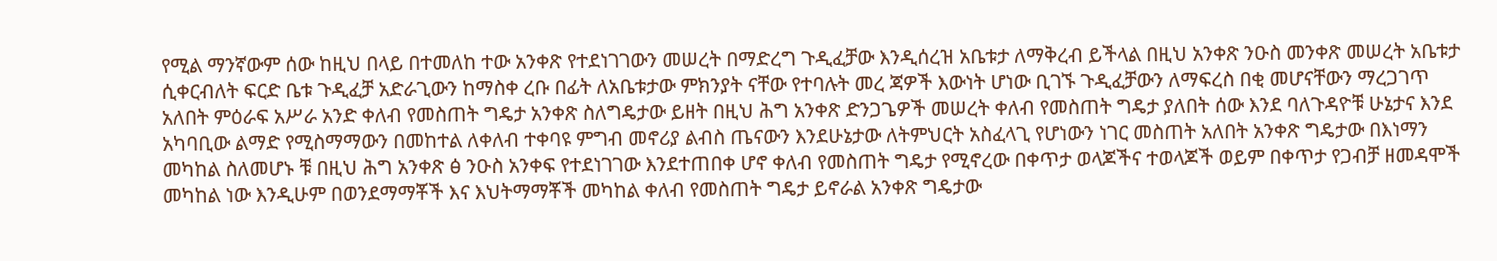የሚል ማንኛውም ሰው ከዚህ በላይ በተመለከ ተው አንቀጽ የተደነገገውን መሠረት በማድረግ ጉዲፈቻው እንዲሰረዝ አቤቱታ ለማቅረብ ይችላል በዚህ አንቀጽ ንዑስ መንቀጽ መሠረት አቤቱታ ሲቀርብለት ፍርድ ቤቱ ጉዲፈቻ አድራጊውን ከማስቀ ረቡ በፊት ለአቤቱታው ምክንያት ናቸው የተባሉት መረ ጃዎች እውነት ሆነው ቢገኙ ጉዲፈቻውን ለማፍረስ በቂ መሆናቸውን ማረጋገጥ አለበት ምዕራፍ አሥራ አንድ ቀለብ የመስጠት ግዴታ አንቀጽ ስለግዴታው ይዘት በዚህ ሕግ አንቀጽ ድንጋጌዎች መሠረት ቀለብ የመስጠት ግዴታ ያለበት ሰው እንደ ባለጉዳዮቹ ሁኔታና እንደ አካባቢው ልማድ የሚስማማውን በመከተል ለቀለብ ተቀባዩ ምግብ መኖሪያ ልብስ ጤናውን እንደሁኔታው ለትምህርት አስፈላጊ የሆነውን ነገር መስጠት አለበት አንቀጽ ግዴታው በእነማን መካከል ስለመሆኑ ቹ በዚህ ሕግ አንቀጽ ፅ ንዑስ አንቀፍ የተደነገገው እንደተጠበቀ ሆኖ ቀለብ የመስጠት ግዴታ የሚኖረው በቀጥታ ወላጆችና ተወላጆች ወይም በቀጥታ የጋብቻ ዘመዳሞች መካከል ነው እንዲሁም በወንደማማቾች እና እህትማማቾች መካከል ቀለብ የመስጠት ግዴታ ይኖራል አንቀጽ ግዴታው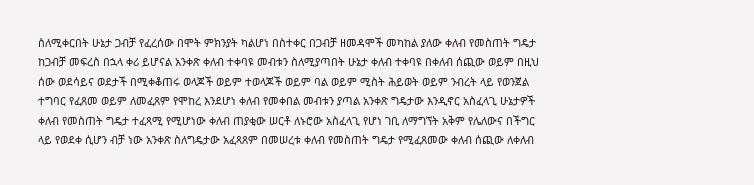ስለሚቀርበት ሁኔታ ጋብቻ የፈረሰው በሞት ምክንያት ካልሆነ በስተቀር በጋብቻ ዘመዳሞች መካከል ያለው ቀለብ የመስጠት ግዴታ ከጋብቻ መፍረስ በኋላ ቀሪ ይሆናል አንቀጽ ቀለብ ተቀባዩ መብቱን ስለሚያጣበት ሁኔታ ቀለብ ተቀባዩ በቀለብ ሰጪው ወይም በዚህ ሰው ወደሳይና ወደታች በሚቀቆጠሩ ወላጆች ወይም ተወላጆች ወይም ባል ወይም ሚስት ሕይወት ወይም ንብረት ላይ የወንጀል ተግባር የፈጸመ ወይም ለመፈጸም የሞከረ እንደሆነ ቀለብ የመቀበል መብቱን ያጣል አንቀጽ ግዴታው እንዲኖር አስፈላጊ ሁኔታዎች ቀለብ የመስጠት ግዴታ ተፈጻሚ የሚሆነው ቀለብ ጠያቂው ሠርቶ ለኑሮው አስፈላጊ የሆነ ገቢ ለማግኘት አቅም የሌለውና በችግር ላይ የወደቀ ሲሆን ብቻ ነው አንቀጽ ስለግዴታው አፈጻጸም በመሠረቱ ቀለብ የመስጠት ግዴታ የሚፈጸመው ቀለብ ሰጪው ለቀለብ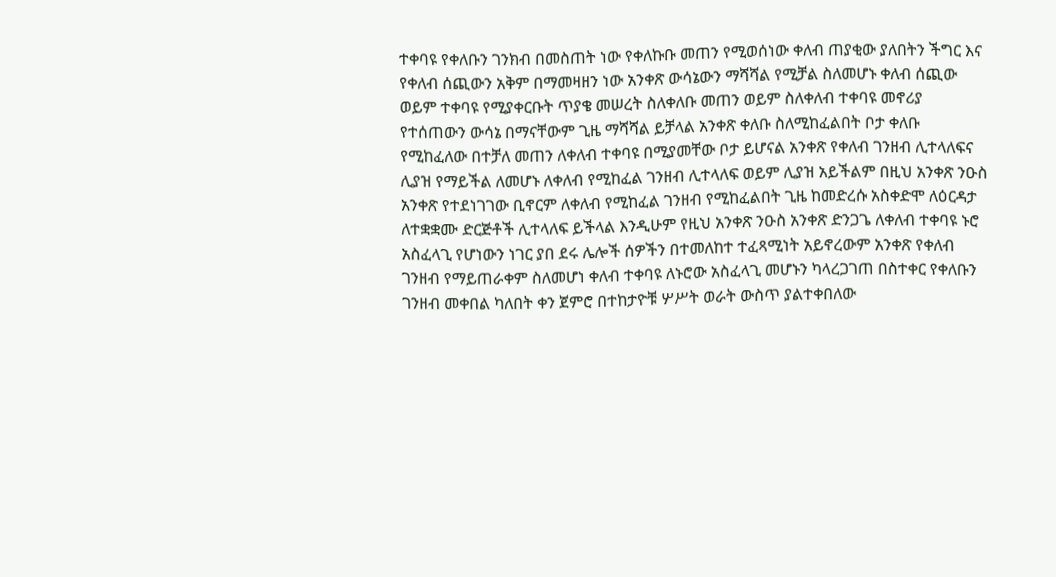ተቀባዩ የቀለቡን ገንክብ በመስጠት ነው የቀለኩቡ መጠን የሚወሰነው ቀለብ ጠያቂው ያለበትን ችግር እና የቀለብ ሰጪውን አቅም በማመዛዘን ነው አንቀጽ ውሳኔውን ማሻሻል የሚቻል ስለመሆኑ ቀለብ ሰጪው ወይም ተቀባዩ የሚያቀርቡት ጥያቄ መሠረት ስለቀለቡ መጠን ወይም ስለቀለብ ተቀባዩ መኖሪያ የተሰጠውን ውሳኔ በማናቸውም ጊዜ ማሻሻል ይቻላል አንቀጽ ቀለቡ ስለሚከፈልበት ቦታ ቀለቡ የሚከፈለው በተቻለ መጠን ለቀለብ ተቀባዩ በሚያመቸው ቦታ ይሆናል አንቀጽ የቀለብ ገንዘብ ሊተላለፍና ሊያዝ የማይችል ለመሆኑ ለቀለብ የሚከፈል ገንዘብ ሊተላለፍ ወይም ሊያዝ አይችልም በዚህ አንቀጽ ንዑስ አንቀጽ የተደነገገው ቢኖርም ለቀለብ የሚከፈል ገንዘብ የሚከፈልበት ጊዜ ከመድረሱ አስቀድሞ ለዕርዳታ ለተቋቋሙ ድርጅቶች ሊተላለፍ ይችላል እንዲሁም የዚህ አንቀጽ ንዑስ አንቀጽ ድንጋጌ ለቀለብ ተቀባዩ ኑሮ አስፈላጊ የሆነውን ነገር ያበ ደሩ ሌሎች ሰዎችን በተመለከተ ተፈጻሚነት አይኖረውም አንቀጽ የቀለብ ገንዘብ የማይጠራቀም ስለመሆነ ቀለብ ተቀባዩ ለኑሮው አስፈላጊ መሆኑን ካላረጋገጠ በስተቀር የቀለቡን ገንዘብ መቀበል ካለበት ቀን ጀምሮ በተከታዮቹ ሦሥት ወራት ውስጥ ያልተቀበለው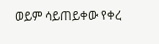ወይም ሳይጠይቀው የቀረ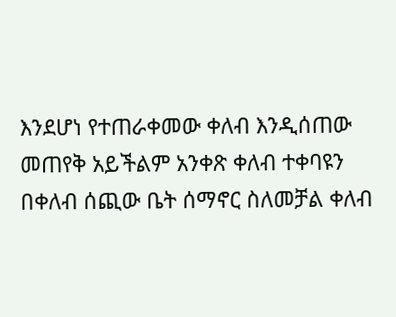እንደሆነ የተጠራቀመው ቀለብ እንዲሰጠው መጠየቅ አይችልም አንቀጽ ቀለብ ተቀባዩን በቀለብ ሰጪው ቤት ሰማኖር ስለመቻል ቀለብ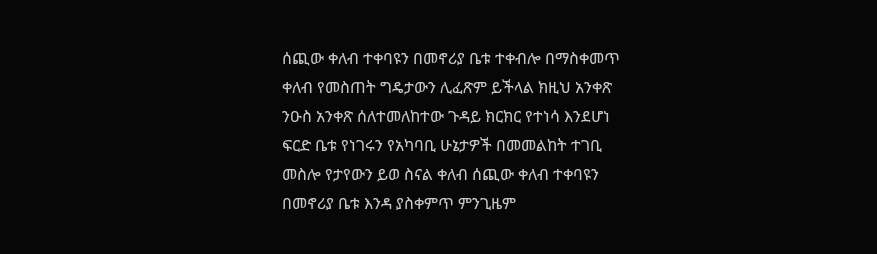ሰጪው ቀለብ ተቀባዩን በመኖሪያ ቤቱ ተቀብሎ በማስቀመጥ ቀለብ የመስጠት ግዴታውን ሊፈጽም ይችላል ክዚህ አንቀጽ ንዑስ አንቀጽ ሰለተመለከተው ጉዳይ ክርክር የተነሳ እንደሆነ ፍርድ ቤቱ የነገሩን የአካባቢ ሁኔታዎች በመመልከት ተገቢ መስሎ የታየውን ይወ ስናል ቀለብ ሰጪው ቀለብ ተቀባዩን በመኖሪያ ቤቱ እንዳ ያስቀምጥ ምንጊዜም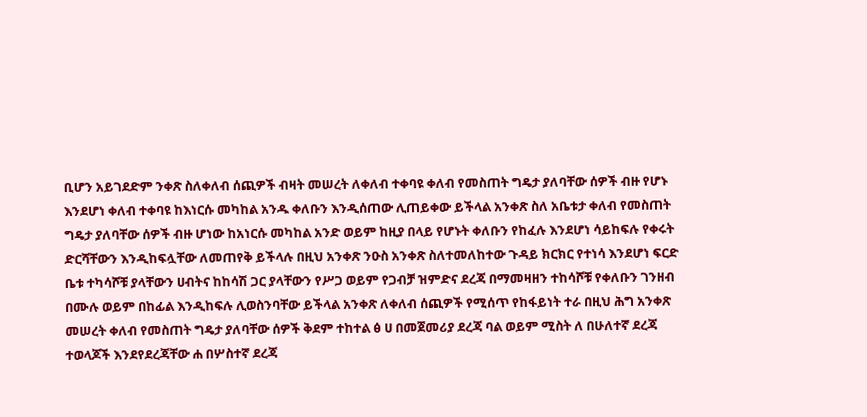ቢሆን አይገደድም ንቀጽ ስለቀለብ ሰጪዎች ብዛት መሠረት ለቀለብ ተቀባዩ ቀለብ የመስጠት ግዴታ ያለባቸው ሰዎች ብዙ የሆኑ እንደሆነ ቀለብ ተቀባዩ ከእነርሱ መካከል አንዱ ቀለቡን እንዲሰጠው ሊጠይቀው ይችላል አንቀጽ ስለ አቤቱታ ቀለብ የመስጠት ግዴታ ያለባቸው ሰዎች ብዙ ሆነው ከአነርሱ መካከል አንድ ወይም ከዚያ በላይ የሆኑት ቀለቡን የከፈሉ እንደሆነ ሳይከፍሉ የቀሩት ድርሻቸውን እንዲከፍሏቸው ለመጠየቅ ይችላሉ በዚህ አንቀጽ ንዑስ አንቀጽ ስለተመለከተው ጉዳይ ክርክር የተነሳ እንደሆነ ፍርድ ቤቱ ተካሳሾቹ ያላቸውን ሀብትና ከከሳሽ ጋር ያላቸውን የሥጋ ወይም የጋብቻ ዝምድና ደረጃ በማመዛዘን ተከሳሾቹ የቀለቡን ገንዘብ በሙሉ ወይም በከፊል እንዲከፍሉ ሊወስንባቸው ይችላል አንቀጽ ለቀለብ ሰጪዎች የሚሰጥ የከፋይነት ተራ በዚህ ሕግ አንቀጽ መሠረት ቀለብ የመስጠት ግዴታ ያለባቸው ሰዎች ቅደም ተከተል ፅ ሀ በመጀመሪያ ደረጃ ባል ወይም ሚስት ለ በሁለተኛ ደረጃ ተወላጆች እንደየደረጃቸው ሐ በሦስተኛ ደረጃ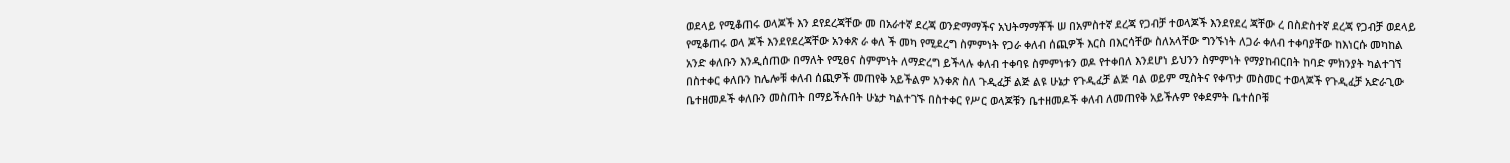ወደላይ የሚቆጠሩ ወላጆች እን ደየደረጃቸው መ በአራተኛ ደረጃ ወንድማማችና አህትማማቾች ሠ በአምስተኛ ደረጃ የጋብቻ ተወላጆች እንደየደረ ጃቸው ረ በስድስተኛ ደረጃ የጋብቻ ወደላይ የሚቆጠሩ ወላ ጆች እንደየደረጃቸው አንቀጽ ራ ቀለ ች መካ የሚደረግ ስምምነት የጋራ ቀለብ ሰጪዎች እርስ በእርሳቸው ስለአላቸው ግንኙነት ለጋራ ቀለብ ተቀባያቸው ከእነርሱ መካከል አንድ ቀለቡን እንዲሰጠው በማለት የሚፀና ስምምነት ለማድረግ ይችላሉ ቀለብ ተቀባዩ ስምምነቱን ወዶ የተቀበለ እንደሆነ ይህንን ስምምነት የማያከብርበት ከባድ ምክንያት ካልተገኘ በስተቀር ቀለቡን ከሌሎቹ ቀለብ ሰጪዎች መጠየቅ አይችልም አንቀጽ ስለ ጉዲፈቻ ልጅ ልዩ ሁኔታ የጉዲፈቻ ልጅ ባል ወይም ሚስትና የቀጥታ መስመር ተወላጆች የጉዲፈቻ አድራጊው ቤተዘመዶች ቀለቡን መስጠት በማይችሉበት ሁኔታ ካልተገኙ በስተቀር የሥር ወላጆቹን ቤተዘመዶች ቀለብ ለመጠየቅ አይችሉም የቀደምት ቤተሰቦቹ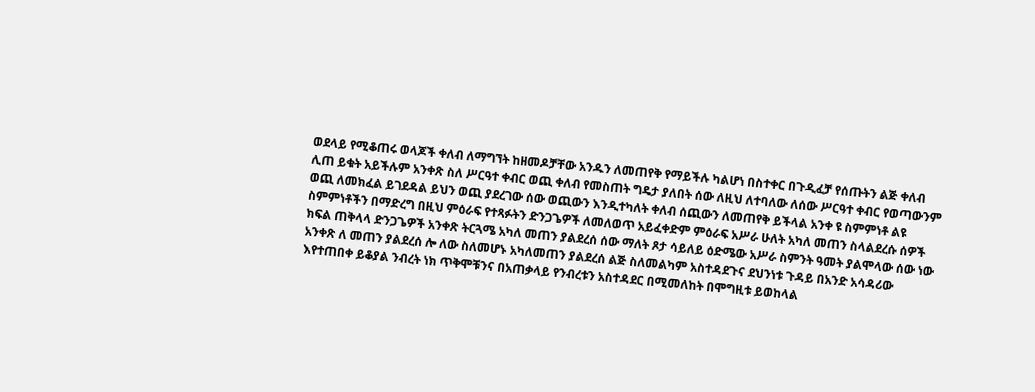ወደላይ የሚቆጠሩ ወላጆች ቀለብ ለማግኘት ከዘመዶቻቸው አንዱን ለመጠየቅ የማይችሉ ካልሆነ በስተቀር በጉዲፈቻ የሰጡትን ልጅ ቀለብ ሊጠ ይቁት አይችሉም አንቀጽ ስለ ሥርዓተ ቀብር ወጪ ቀለብ የመስጠት ግዴታ ያለበት ሰው ለዚህ ለተባለው ለሰው ሥርዓተ ቀብር የወጣውንም ወጪ ለመክፈል ይገደዳል ይህን ወጪ ያደረገው ሰው ወጪውን እንዲተካለት ቀለብ ሰጪውን ለመጠየቅ ይችላል አንቀ ዩ ስምምነቶ ልዩ ስምምነቶችን በማድረግ በዚህ ምዕራፍ የተጻፉትን ድንጋጌዎች ለመለወጥ አይፈቀድም ምዕራፍ አሥራ ሁለት አካለ መጠን ስላልደረሱ ሰዎች ክፍል ጠቅላላ ድንጋጌዎች አንቀጽ ትርጓሜ አካለ መጠን ያልደረሰ ሰው ማለት ጾታ ሳይለይ ዕድሜው አሥራ ስምንት ዓመት ያልሞላው ሰው ነው አንቀጽ ለ መጠን ያልደረሰ ሎ ለው ስለመሆኑ አካለመጠን ያልደረሰ ልጅ ስለመልካም አስተዳደጉና ደህንነቱ ጉዳይ በአንድ አሳዳሪው እየተጠበቀ ይቆያል ንብረት ነክ ጥቅሞቹንና በአጠቃላይ የንብረቱን አስተዳደር በሚመለከት በሞግዚቱ ይወከላል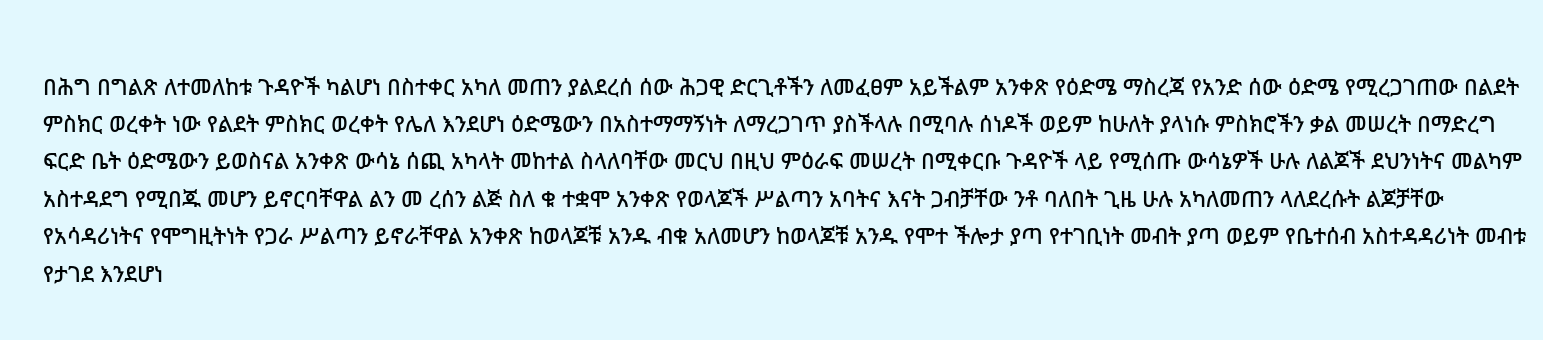በሕግ በግልጽ ለተመለከቱ ጉዳዮች ካልሆነ በስተቀር አካለ መጠን ያልደረሰ ሰው ሕጋዊ ድርጊቶችን ለመፈፀም አይችልም አንቀጽ የዕድሜ ማስረጃ የአንድ ሰው ዕድሜ የሚረጋገጠው በልደት ምስክር ወረቀት ነው የልደት ምስክር ወረቀት የሌለ እንደሆነ ዕድሜውን በአስተማማኝነት ለማረጋገጥ ያስችላሉ በሚባሉ ሰነዶች ወይም ከሁለት ያላነሱ ምስክሮችን ቃል መሠረት በማድረግ ፍርድ ቤት ዕድሜውን ይወስናል አንቀጽ ውሳኔ ሰጪ አካላት መከተል ስላለባቸው መርህ በዚህ ምዕራፍ መሠረት በሚቀርቡ ጉዳዮች ላይ የሚሰጡ ውሳኔዎች ሁሉ ለልጆች ደህንነትና መልካም አስተዳደግ የሚበጁ መሆን ይኖርባቸዋል ልን መ ረሰን ልጅ ስለ ቁ ተቋሞ አንቀጽ የወላጆች ሥልጣን አባትና እናት ጋብቻቸው ንቶ ባለበት ጊዜ ሁሉ አካለመጠን ላለደረሱት ልጆቻቸው የአሳዳሪነትና የሞግዚትነት የጋራ ሥልጣን ይኖራቸዋል አንቀጽ ከወላጆቹ አንዱ ብቁ አለመሆን ከወላጆቹ አንዱ የሞተ ችሎታ ያጣ የተገቢነት መብት ያጣ ወይም የቤተሰብ አስተዳዳሪነት መብቱ የታገደ እንደሆነ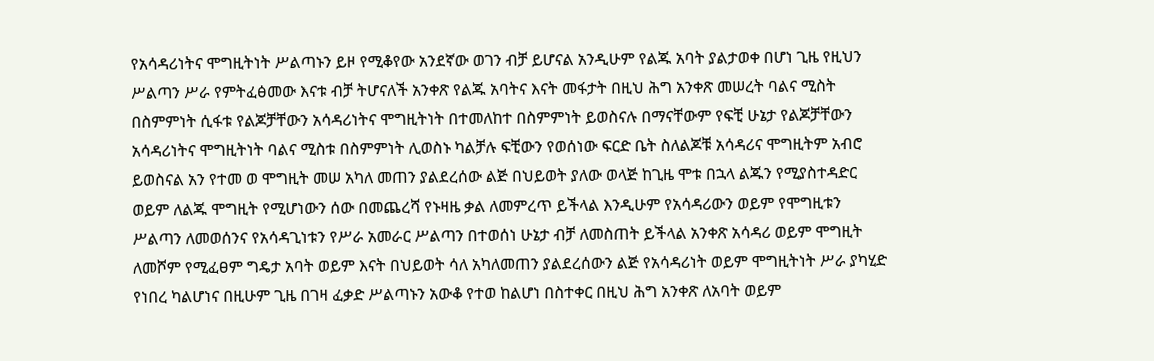የአሳዳሪነትና ሞግዚትነት ሥልጣኑን ይዞ የሚቆየው አንደኛው ወገን ብቻ ይሆናል አንዲሁም የልጁ አባት ያልታወቀ በሆነ ጊዜ የዚህን ሥልጣን ሥራ የምትፈፅመው እናቱ ብቻ ትሆናለች አንቀጽ የልጁ አባትና እናት መፋታት በዚህ ሕግ አንቀጽ መሠረት ባልና ሚስት በስምምነት ሲፋቱ የልጆቻቸውን አሳዳሪነትና ሞግዚትነት በተመለከተ በስምምነት ይወስናሉ በማናቸውም የፍቺ ሁኔታ የልጆቻቸውን አሳዳሪነትና ሞግዚትነት ባልና ሚስቱ በስምምነት ሊወስኑ ካልቻሉ ፍቺውን የወሰነው ፍርድ ቤት ስለልጆቹ አሳዳሪና ሞግዚትም አብሮ ይወስናል አን የተመ ወ ሞግዚት መሠ አካለ መጠን ያልደረሰው ልጅ በህይወት ያለው ወላጅ ከጊዜ ሞቱ በኋላ ልጁን የሚያስተዳድር ወይም ለልጁ ሞግዚት የሚሆነውን ሰው በመጨረሻ የኑዛዜ ቃል ለመምረጥ ይችላል እንዲሁም የአሳዳሪውን ወይም የሞግዚቱን ሥልጣን ለመወሰንና የአሳዳጊነቱን የሥራ አመራር ሥልጣን በተወሰነ ሁኔታ ብቻ ለመስጠት ይችላል አንቀጽ አሳዳሪ ወይም ሞግዚት ለመሾም የሚፈፀም ግዴታ አባት ወይም እናት በህይወት ሳለ አካለመጠን ያልደረሰውን ልጅ የአሳዳሪነት ወይም ሞግዚትነት ሥራ ያካሂድ የነበረ ካልሆነና በዚሁም ጊዜ በገዛ ፈቃድ ሥልጣኑን አውቆ የተወ ከልሆነ በስተቀር በዚህ ሕግ አንቀጽ ለአባት ወይም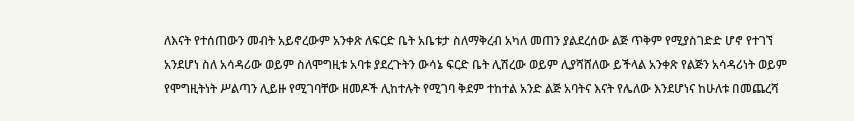ለእናት የተሰጠውን መብት አይኖረውም አንቀጽ ለፍርድ ቤት አቤቱታ ስለማቅረብ አካለ መጠን ያልደረሰው ልጅ ጥቅም የሚያስገድድ ሆኖ የተገኘ አንደሆነ ስለ አሳዳሪው ወይም ስለሞግዚቱ አባቱ ያደረጉትን ውሳኔ ፍርድ ቤት ሊሽረው ወይም ሊያሻሸለው ይችላል አንቀጽ የልጅን አሳዳሪነት ወይም የሞግዚትነት ሥልጣን ሊይዙ የሚገባቸው ዘመዶች ሊከተሉት የሚገባ ቅደም ተከተል አንድ ልጅ አባትና እናት የሌለው እንደሆነና ከሁለቱ በመጨረሻ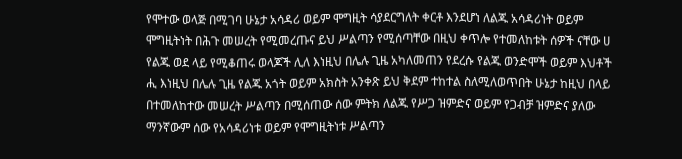የሞተው ወላጅ በሚገባ ሁኔታ አሳዳሪ ወይም ሞግዚት ሳያደርግለት ቀርቶ እንደሆነ ለልጁ አሳዳሪነት ወይም ሞግዚትነት በሕጉ መሠረት የሚመረጡና ይህ ሥልጣን የሚሰጣቸው በዚህ ቀጥሎ የተመለከቱት ሰዎች ናቸው ሀ የልጁ ወደ ላይ የሚቆጠሩ ወላጆች ሊለ እነዚህ በሌሉ ጊዜ አካለመጠን የደረሱ የልጁ ወንድሞች ወይም እህቶች ሒ እነዚህ በሌሉ ጊዜ የልጁ አጎት ወይም አክስት አንቀጽ ይህ ቅደም ተከተል ስለሚለወጥበት ሁኔታ ከዚህ በላይ በተመለከተው መሠረት ሥልጣን በሚሰጠው ሰው ምትክ ለልጁ የሥጋ ዝምድና ወይም የጋብቻ ዝምድና ያለው ማንኛውም ሰው የአሳዳሪነቱ ወይም የሞግዚትነቱ ሥልጣን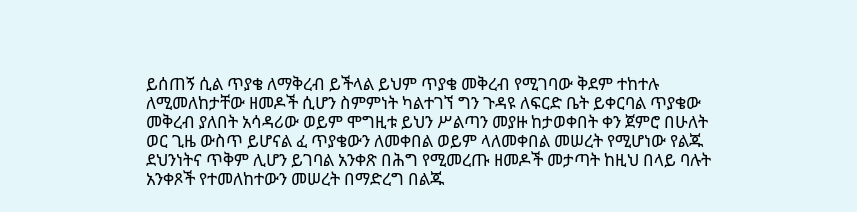ይሰጠኝ ሲል ጥያቄ ለማቅረብ ይችላል ይህም ጥያቄ መቅረብ የሚገባው ቅደም ተከተሉ ለሚመለከታቸው ዘመዶች ሲሆን ስምምነት ካልተገኘ ግን ጉዳዩ ለፍርድ ቤት ይቀርባል ጥያቄው መቅረብ ያለበት አሳዳሪው ወይም ሞግዚቱ ይህን ሥልጣን መያዙ ከታወቀበት ቀን ጀምሮ በሁለት ወር ጊዜ ውስጥ ይሆናል ፈ ጥያቄውን ለመቀበል ወይም ላለመቀበል መሠረት የሚሆነው የልጁ ደህንነትና ጥቅም ሊሆን ይገባል አንቀጽ በሕግ የሚመረጡ ዘመዶች መታጣት ከዚህ በላይ ባሉት አንቀጾች የተመለከተውን መሠረት በማድረግ በልጁ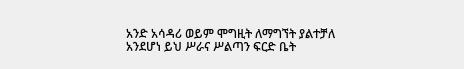አንድ አሳዳሪ ወይም ሞግዚት ለማግኘት ያልተቻለ አንደሆነ ይህ ሥራና ሥልጣን ፍርድ ቤት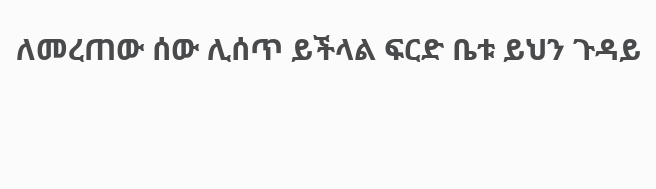ለመረጠው ሰው ሊሰጥ ይችላል ፍርድ ቤቱ ይህን ጉዳይ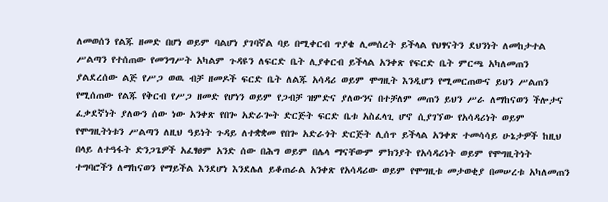ለመወሰን የልጁ ዘመድ በሆነ ወይም ባልሆነ ያገባኛል ባይ በሚቀርብ ጥያቄ ሊመሰረት ይችላል የህፃናትን ደህንነት ለመከታተል ሥልጣን የተሰጠው የመንግሥት አካልም ጉዳዩን ለፍርድ ቤት ሊያቀርብ ይችላል አንቀጽ የፍርድ ቤት ምርጫ አካለመጠን ያልደረሰው ልጅ የሥጋ ወዉ ብቻ ዘመዶች ፍርድ ቤት ለልጁ አሳዳሪ ወይም ሞግዚት እንዲሆን የሚመርጠውና ይህን ሥልጠን የሚሰጠው የልጁ የቅርብ የሥጋ ዘመድ የሆነን ወይም የጋብቻ ዝምድና ያለውንና በተቻለም መጠን ይህን ሥራ ለማከናወን ችሎታና ፈቃደኛነት ያለውን ሰው ነው አንቀጽ የበጐ አድራጐት ድርጅት ፍርድ ቤቱ አስፈላጊ ሆኖ ሲያገኘው የአሳዳሪነት ወይም የሞግዚትነቱን ሥልጣን ለዚህ ዓይነት ጉዳይ ለተቋቋመ የበጐ አድራጎት ድርጅት ሊሰጥ ይችላል አንቀጽ ተመሳሳይ ሁኔታዎች ከዚህ በላይ ለተዓፋት ድንጋጌዎች አፈፃፀም አንድ ሰው በሕግ ወይም በሌላ ማናቸውም ምክንያት የአሳዳሪነት ወይም የሞግዚትነት ተግባሮችን ለማከናወን የማይችል እንደሆነ እንደሌለ ይቆጠራል አንቀጽ የአሳዳሪው ወይም የሞግዚቱ መታወቂያ በመሠረቱ አካለመጠን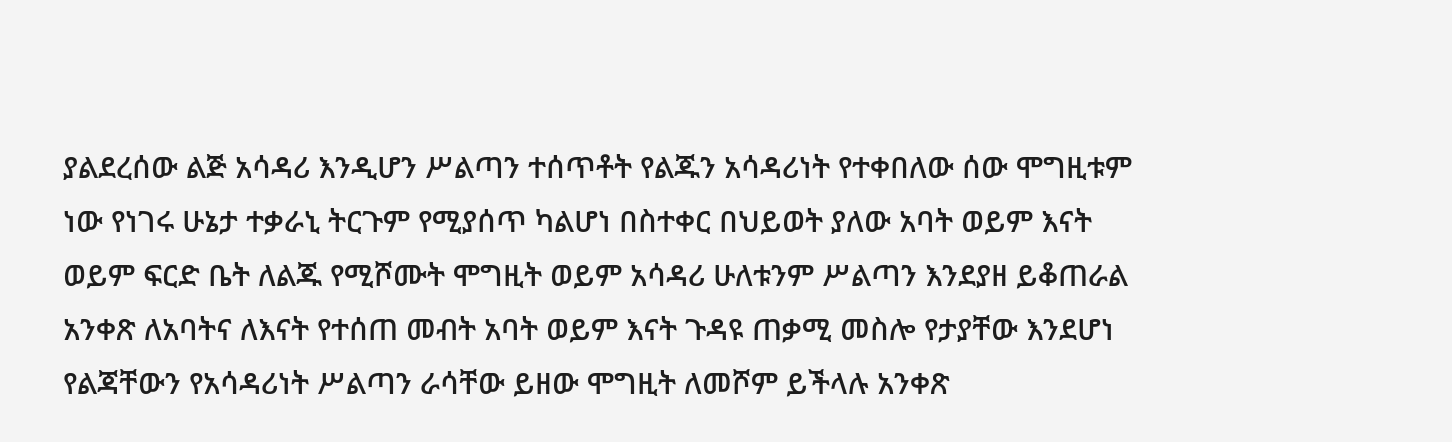ያልደረሰው ልጅ አሳዳሪ እንዲሆን ሥልጣን ተሰጥቶት የልጁን አሳዳሪነት የተቀበለው ሰው ሞግዚቱም ነው የነገሩ ሁኔታ ተቃራኒ ትርጉም የሚያሰጥ ካልሆነ በስተቀር በህይወት ያለው አባት ወይም እናት ወይም ፍርድ ቤት ለልጁ የሚሾሙት ሞግዚት ወይም አሳዳሪ ሁለቱንም ሥልጣን እንደያዘ ይቆጠራል አንቀጽ ለአባትና ለእናት የተሰጠ መብት አባት ወይም እናት ጉዳዩ ጠቃሚ መስሎ የታያቸው እንደሆነ የልጃቸውን የአሳዳሪነት ሥልጣን ራሳቸው ይዘው ሞግዚት ለመሾም ይችላሉ አንቀጽ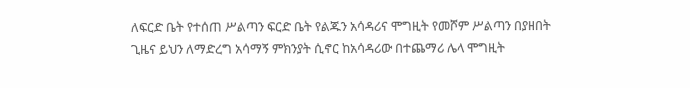ለፍርድ ቤት የተሰጠ ሥልጣን ፍርድ ቤት የልጁን አሳዳሪና ሞግዚት የመሾም ሥልጣን በያዘበት ጊዜና ይህን ለማድረግ አሳማኝ ምክንያት ሲኖር ከአሳዳሪው በተጨማሪ ሌላ ሞግዚት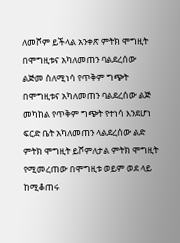ለመሾም ይችላል አንቀጽ ምትክ ሞግዚት በሞግዚቱና አካለመጠን ባልደረሰው ልጅመ ስለሚነሳ የጥቅም ግጭት በሞግዚቱና አካለመጠን ባልደረሰው ልጅ መካከል የጥቅም ግጭት የተነሳ እንደሆነ ፍርድ ቤት አካለመጠን ላልደረሰው ልድ ምትክ ሞግዚት ይሾምለታል ምትክ ሞግዚት የሚመረጠው በሞግዚቱ ወይም ወደ ላይ ከሚቆጠሩ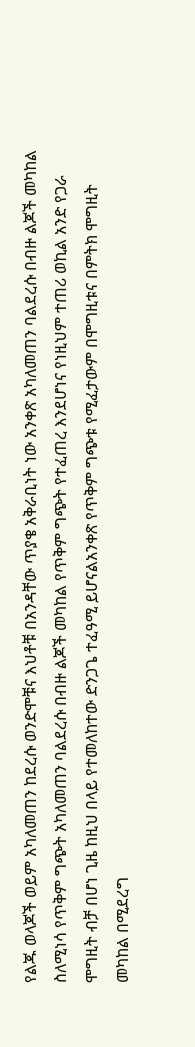የልጁ ወላጆች ወይም አካለመጠን ከደረሱ ወንድሞቹና እህቶቹ በአንዳቸው ጥያቄ አቅራቢነት ነው አንቀጽ አካለመጠን ባልደረሱ በብዙ ልጆች መካከል ስለሚነሳ የጥቅም ግጭት አካለመጠን ባልደረሱ በብዙ ልጆች መካከል የጥቅም ግጭት የተፈጠረ እንደሆነና የነዚህም ተጠሪ ወኪል አንድ የጋራ ሞግዚት ብቻ በሆነ ጊዜ ከዚህ በላይ የተመለከተው ድንጋጌ ተፈዓሚ ይሆናልአንቀጽ የጥቅም ግጭቱ የሚፈታውም በሞግዚቱና በምትክ ሞግዚት መካከል በሚደረግ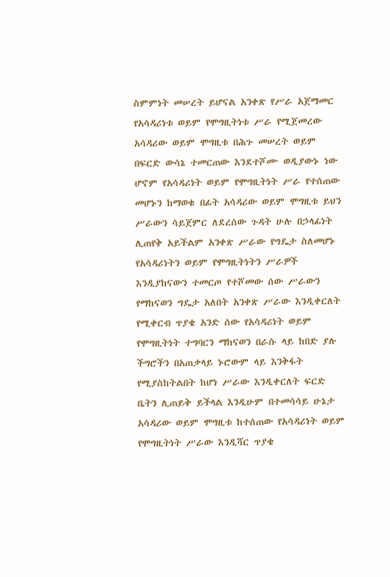ስምምነት መሠረት ይሆናል አንቀጽ የሥራ አጀማመር የአሳዳሪነቱ ወይም የሞግዚትነቱ ሥራ የሚጀመረው አሳዳሪው ወይም ሞግዚቱ በሕጉ መሠረት ወይም በፍርድ ውሳኔ ተመርጠው እንደተሾሙ ወዲያውኑ ነው ሆኖም የአሳዳሪነት ወይም የሞግዚትነት ሥራ የተሰጠው መሆኑን ከማወቁ በፊት አሳዳሪው ወይም ሞግዚቱ ይህን ሥራውን ሳይጀምር ለደረሰው ጉዳት ሁሉ በኃላፊነት ሊጠየቅ አይችልም አንቀጽ ሥራው የግዴታ ስለመሆኑ የአሳዳሪነትን ወይም የሞግዚትነትን ሥራዎች እንዲያከናውን ተመርጦ የተሾመው ሰው ሥራውን የማከናወን ግዴታ አለበት አንቀጽ ሥራው እንዲቀርለት የሚቀርብ ጥያቄ አንድ ሰው የአሳዳሪነት ወይም የሞግዚትነት ተግባርን ማከናወን በራሱ ላይ ከበድ ያሉ ችግሮችን በአጠቃላይ ኑሮውም ላይ እንቅፋት የሚያስከትልበት ከሆነ ሥራው እንዲቀርለት ፍርድ ቤትን ሊጠይቅ ይችላል እንዲሁም በተመሳሳይ ሁኔታ አሳዳሪው ወይም ሞግዚቱ ከተሰጠው የአሳዳሪነት ወይም የሞግዚትነት ሥራው እንዲሻር ጥያቄ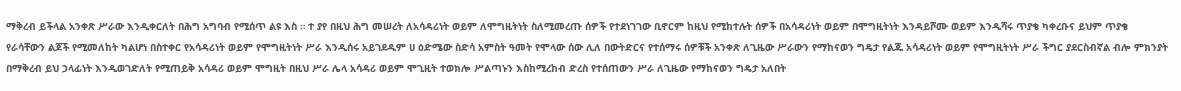ማቅረብ ይችላል አንቀጽ ሥራው እንዲቀርለት በሕግ አግባብ የሚሰጥ ልዩ እስ ። ተ ያየ በዚህ ሕግ መሠረት ለአሳዳሪነት ወይም ለሞግዚትነት ስለሚመረጡ ሰዎች የተደነገገው ቢኖርም ከዚህ የሚከተሉት ሰዎች በአሳዳሪነት ወይም በሞግዚትነት እንዳይሾሙ ወይም እንዲሻሩ ጥያቄ ካቀረቡና ይህም ጥያቄ የራሳቸውን ልጆች የሚመለከት ካልሆነ በስተቀር የአሳዳሪነት ወይም የሞግዚትነት ሥራ እንዲሰሩ አይገደዱም ሀ ዕድሜው ስድሳ አምስት ዓመት የሞላው ሰው ሊለ በውትድርና የተሰማሩ ሰዎቹች አንቀጽ ለጊዜው ሥራውን የማከናወን ግዴታ የልጁ አሳዳሪነት ወይም የሞግዚትነት ሥራ ችግር ያደርስብኛል ብሎ ምክንያት በማቅረብ ይህ ኃላፊነት እንዲወገድለት የሚጠይቅ አሳዳሪ ወይም ሞግዚት በዚህ ሥራ ሌላ አሳዳሪ ወይም ሞጊዚት ተወክሎ ሥልጣኑን እስከሚረከብ ድረስ የተሰጠውን ሥራ ለጊዜው የማከናወን ግዴታ አለበት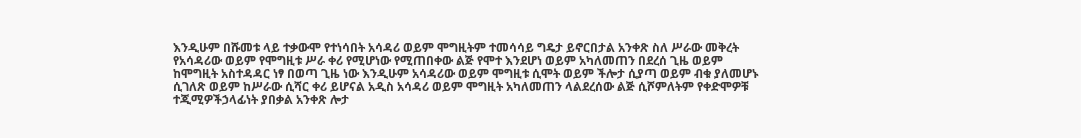እንዲሁም በሹመቱ ላይ ተቃውሞ የተነሳበት አሳዳሪ ወይም ሞግዚትም ተመሳሳይ ግዴታ ይኖርበታል አንቀጽ ስለ ሥራው መቅረት የአሳዳሪው ወይም የሞግዚቱ ሥራ ቀሪ የሚሆነው የሚጠበቀው ልጅ የሞተ እንደሆነ ወይም አካለመጠን በደረሰ ጊዜ ወይም ከሞግዚት አስተዳዳር ነፃ በወጣ ጊዜ ነው እንዲሁም አሳዳሪው ወይም ሞግዚቱ ሲሞት ወይም ችሎታ ሲያጣ ወይም ብቁ ያለመሆኑ ሲገለጽ ወይም ከሥራው ሲሻር ቀሪ ይሆናል አዲስ አሳዳሪ ወይም ሞግዚት አካለመጠን ላልደረሰው ልጅ ሲሾምለትም የቀድሞዎቹ ተጂሚዎችኃላፊነት ያበቃል አንቀጽ ሎታ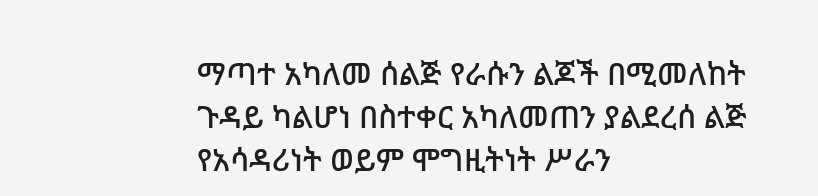ማጣተ አካለመ ሰልጅ የራሱን ልጆች በሚመለከት ጉዳይ ካልሆነ በስተቀር አካለመጠን ያልደረሰ ልጅ የአሳዳሪነት ወይም ሞግዚትነት ሥራን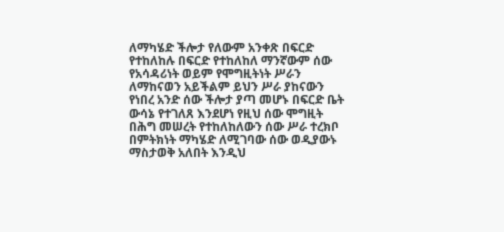ለማካሄድ ችሎታ የለውም አንቀጽ በፍርድ የተከለከሉ በፍርድ የተከለከለ ማንኛውም ሰው የአሳዳሪነት ወይም የሞግዚትነት ሥራን ለማከናወን አይችልም ይህን ሥራ ያከናውን የነበረ አንድ ሰው ችሎታ ያጣ መሆኑ በፍርድ ቤት ውሳኔ የተገለጸ እንደሆነ የዚህ ሰው ሞግዚት በሕግ መሠረት የተከለከለውን ሰው ሥራ ተረክቦ በምትክነት ማካሄድ ለሚገባው ሰው ወዲያውኑ ማስታወቅ አለበት እንዲህ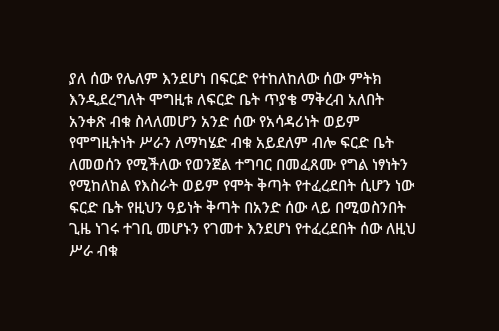ያለ ሰው የሌለም እንደሆነ በፍርድ የተከለከለው ሰው ምትክ እንዲደረግለት ሞግዚቱ ለፍርድ ቤት ጥያቄ ማቅረብ አለበት አንቀጽ ብቁ ስላለመሆን አንድ ሰው የአሳዳሪነት ወይም የሞግዚትነት ሥራን ለማካሄድ ብቁ አይደለም ብሎ ፍርድ ቤት ለመወሰን የሚችለው የወንጀል ተግባር በመፈጸሙ የግል ነፃነትን የሚከለከል የእስራት ወይም የሞት ቅጣት የተፈረደበት ሲሆን ነው ፍርድ ቤት የዚህን ዓይነት ቅጣት በአንድ ሰው ላይ በሚወስንበት ጊዜ ነገሩ ተገቢ መሆኑን የገመተ እንደሆነ የተፈረደበት ሰው ለዚህ ሥራ ብቁ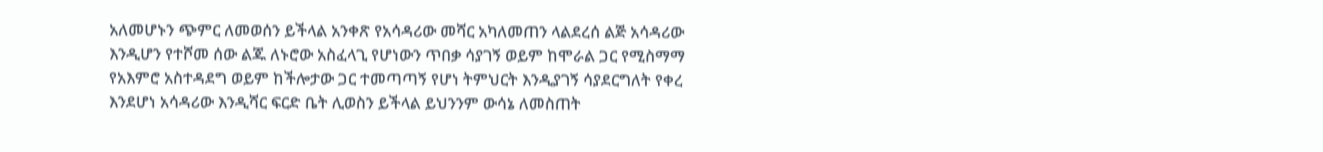አለመሆኑን ጭምር ለመወሰን ይችላል አንቀጽ የአሳዳሪው መሻር አካለመጠን ላልደረሰ ልጅ አሳዳሪው እንዲሆን የተሾመ ሰው ልጁ ለኑሮው አስፈላጊ የሆነውን ጥበቃ ሳያገኝ ወይም ከሞራል ጋር የሚስማማ የአእምሮ አስተዳደግ ወይም ከችሎታው ጋር ተመጣጣኝ የሆነ ትምህርት እንዲያገኝ ሳያደርግለት የቀረ እንደሆነ አሳዳሪው እንዲሻር ፍርድ ቤት ሊወስን ይችላል ይህንንም ውሳኔ ለመስጠት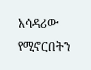አሳዳሪው የሚኖርበትን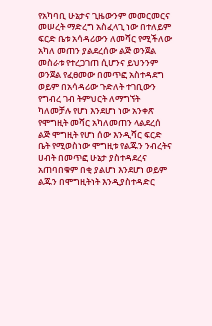የአካባቢ ሁኔታና ጊዜውንም መመርመርና መሠረት ማድረግ አስፈላጊ ነው በተለይም ፍርድ ቤቱ አሳዳሪውን ለመሻር የሚችለው አካለ መጠን ያልደረሰው ልጅ ወንጀል መስራቱ የተረጋገጠ ሲሆንና ይህንንም ወንጀል የፈፀመው በመጥፎ አስተዳደግ ወይም በአሳዳሪው ጉድለት ተገቢውን የግብረ ገብ ትምህርት ለማግኘት ካለመቻሉ የሆነ እንደሆነ ነው አንቀጽ የሞግዚት መሻር አካለመጠን ላልደረሰ ልጅ ሞግዚት የሆነ ሰው እንዲሻር ፍርድ ቤት የሚወስነው ሞግዚቱ የልጁን ንብረትና ሀብት በመጥፎ ሁኔታ ያስተዳደረና አጠባበቁም በቂ ያልሆነ እንደሆነ ወይም ልጁን በሞግዚትነት እንዲያስተዳድር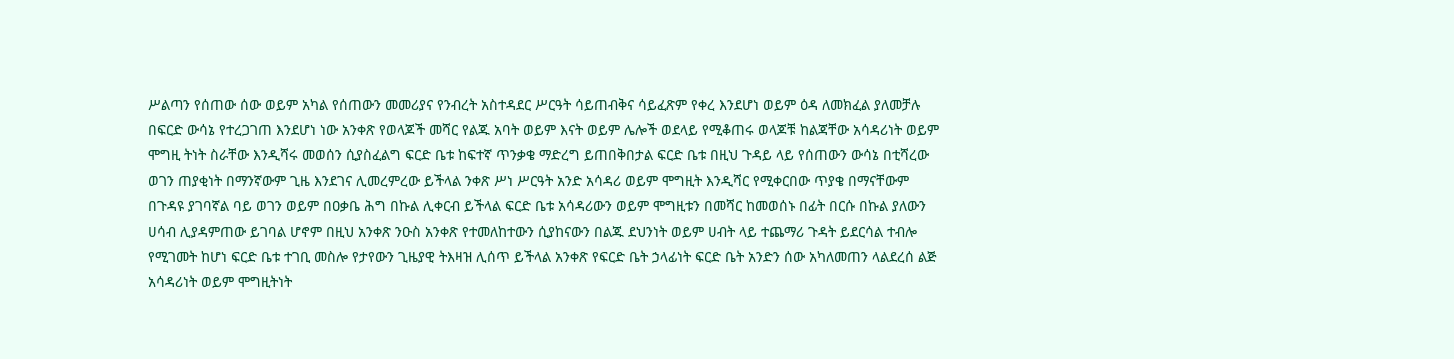ሥልጣን የሰጠው ሰው ወይም አካል የሰጠውን መመሪያና የንብረት አስተዳደር ሥርዓት ሳይጠብቅና ሳይፈጽም የቀረ እንደሆነ ወይም ዕዳ ለመክፈል ያለመቻሉ በፍርድ ውሳኔ የተረጋገጠ እንደሆነ ነው አንቀጽ የወላጆች መሻር የልጁ አባት ወይም እናት ወይም ሌሎች ወደላይ የሚቆጠሩ ወላጆቹ ከልጃቸው አሳዳሪነት ወይም ሞግዚ ትነት ስራቸው እንዲሻሩ መወሰን ሲያስፈልግ ፍርድ ቤቱ ከፍተኛ ጥንቃቄ ማድረግ ይጠበቅበታል ፍርድ ቤቱ በዚህ ጉዳይ ላይ የሰጠውን ውሳኔ በቲሻረው ወገን ጠያቂነት በማንኛውም ጊዜ እንደገና ሊመረምረው ይችላል ንቀጽ ሥነ ሥርዓት አንድ አሳዳሪ ወይም ሞግዚት እንዲሻር የሚቀርበው ጥያቄ በማናቸውም በጉዳዩ ያገባኛል ባይ ወገን ወይም በዐቃቤ ሕግ በኩል ሊቀርብ ይችላል ፍርድ ቤቱ አሳዳሪውን ወይም ሞግዚቱን በመሻር ከመወሰኑ በፊት በርሱ በኩል ያለውን ሀሳብ ሊያዳምጠው ይገባል ሆኖም በዚህ አንቀጽ ንዑስ አንቀጽ የተመለከተውን ሲያከናውን በልጁ ደህንነት ወይም ሀብት ላይ ተጨማሪ ጉዳት ይደርሳል ተብሎ የሚገመት ከሆነ ፍርድ ቤቱ ተገቢ መስሎ የታየውን ጊዜያዊ ትእዛዝ ሊሰጥ ይችላል አንቀጽ የፍርድ ቤት ኃላፊነት ፍርድ ቤት አንድን ሰው አካለመጠን ላልደረሰ ልጅ አሳዳሪነት ወይም ሞግዚትነት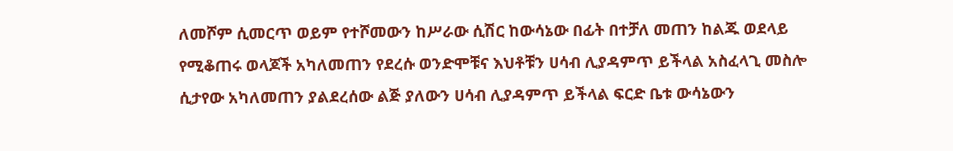ለመሾም ሲመርጥ ወይም የተሾመውን ከሥራው ሲሽር ከውሳኔው በፊት በተቻለ መጠን ከልጁ ወደላይ የሚቆጠሩ ወላጆች አካለመጠን የደረሱ ወንድሞቹና እህቶቹን ሀሳብ ሊያዳምጥ ይችላል አስፈላጊ መስሎ ሲታየው አካለመጠን ያልደረሰው ልጅ ያለውን ሀሳብ ሊያዳምጥ ይችላል ፍርድ ቤቱ ውሳኔውን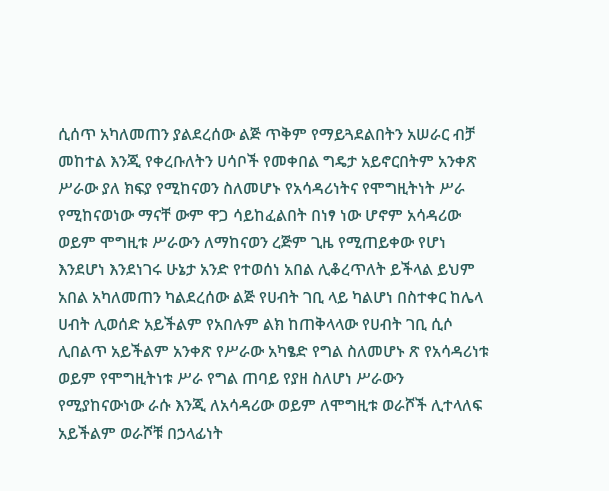ሲሰጥ አካለመጠን ያልደረሰው ልጅ ጥቅም የማይጓደልበትን አሠራር ብቻ መከተል እንጂ የቀረቡለትን ሀሳቦች የመቀበል ግዴታ አይኖርበትም አንቀጽ ሥራው ያለ ክፍያ የሚከናወን ስለመሆኑ የአሳዳሪነትና የሞግዚትነት ሥራ የሚከናወነው ማናቸ ውም ዋጋ ሳይከፈልበት በነፃ ነው ሆኖም አሳዳሪው ወይም ሞግዚቱ ሥራውን ለማከናወን ረጅም ጊዜ የሚጠይቀው የሆነ እንደሆነ እንደነገሩ ሁኔታ አንድ የተወሰነ አበል ሊቆረጥለት ይችላል ይህም አበል አካለመጠን ካልደረሰው ልጅ የሀብት ገቢ ላይ ካልሆነ በስተቀር ከሌላ ሀብት ሊወሰድ አይችልም የአበሉም ልክ ከጠቅላላው የሀብት ገቢ ሲሶ ሊበልጥ አይችልም አንቀጽ የሥራው አካፄድ የግል ስለመሆኑ ጽ የአሳዳሪነቱ ወይም የሞግዚትነቱ ሥራ የግል ጠባይ የያዘ ስለሆነ ሥራውን የሚያከናውነው ራሱ እንጂ ለአሳዳሪው ወይም ለሞግዚቱ ወራሾች ሊተላለፍ አይችልም ወራሾቹ በኃላፊነት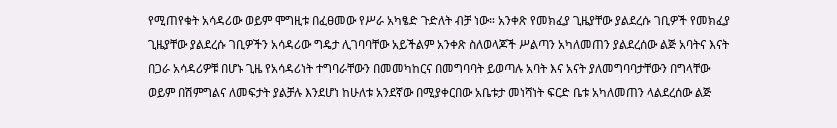የሚጠየቁት አሳዳሪው ወይም ሞግዚቱ በፈፀመው የሥራ አካፄድ ጉድለት ብቻ ነው። አንቀጽ የመክፈያ ጊዜያቸው ያልደረሱ ገቢዎች የመክፈያ ጊዜያቸው ያልደረሱ ገቢዎችን አሳዳሪው ግዴታ ሊገባባቸው አይችልም አንቀጽ ስለወላጆች ሥልጣን አካለመጠን ያልደረሰው ልጅ አባትና እናት በጋራ አሳዳሪዎቹ በሆኑ ጊዜ የአሳዳሪነት ተግባራቸውን በመመካከርና በመግባባት ይወጣሉ አባት እና አናት ያለመግባባታቸውን በግላቸው ወይም በሽምግልና ለመፍታት ያልቻሉ እንደሆነ ከሁለቱ አንደኛው በሚያቀርበው አቤቱታ መነሻነት ፍርድ ቤቱ አካለመጠን ላልደረሰው ልጅ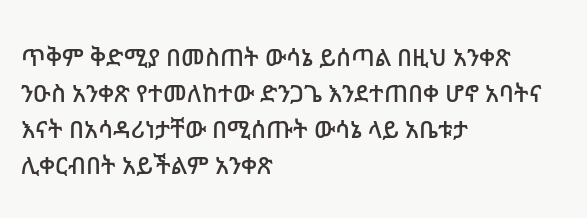ጥቅም ቅድሚያ በመስጠት ውሳኔ ይሰጣል በዚህ አንቀጽ ንዑስ አንቀጽ የተመለከተው ድንጋጌ እንደተጠበቀ ሆኖ አባትና እናት በአሳዳሪነታቸው በሚሰጡት ውሳኔ ላይ አቤቱታ ሊቀርብበት አይችልም አንቀጽ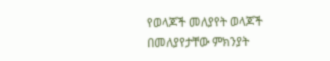የወላጆች መለያየት ወላጆች በመለያየታቸው ምክንያት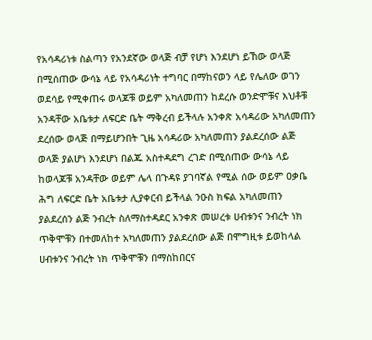የአሳዳሪነቱ ስልጣን የአንደኛው ወላጅ ብቻ የሆነ እንደሆነ ይኸው ወላጅ በሚሰጠው ውሳኔ ላይ የአሳዳሪነት ተግባር በማከናወን ላይ የሌለው ወገን ወደሳይ የሚቀጠሩ ወላጆቹ ወይም አካለመጠን ከደረሱ ወንድሞቹና እህቶቹ አንዳቸው አቤቱታ ለፍርድ ቤት ማቅረብ ይችላሉ አንቀጽ አሳዳሪው አካለመጠን ደረሰው ወላጅ በማይሆንበት ጊዜ አሳዳሪው አካለመጠን ያልደረሰው ልጅ ወላጅ ያልሆነ እንደሆነ በልጁ አስተዳደግ ረገድ በሚሰጠው ውሳኔ ላይ ከወላጆቹ አንዳቸው ወይም ሌላ በጉዳዩ ያገባኛል የሚል ሰው ወይም ዐቃቤ ሕግ ለፍርድ ቤት አቤቱታ ሊያቀርብ ይችላል ንዑስ ክፍል አካለመጠን ያልደረሰን ልጅ ንብረት ስለማስተዳደር አንቀጽ መሠረቱ ሀብቱንና ንብረት ነክ ጥቅሞቹን በተመለከተ አካለመጠን ያልደረሰው ልጅ በሞግዚቱ ይወከላል ሀብቱንና ንብረት ነክ ጥቅሞቹን በማስከበርና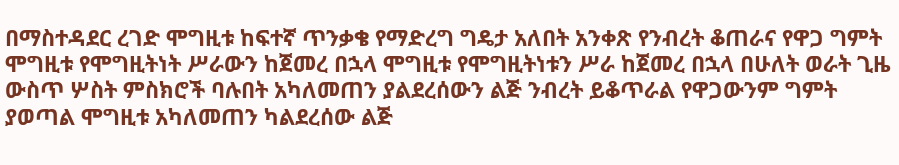በማስተዳደር ረገድ ሞግዚቱ ከፍተኛ ጥንቃቄ የማድረግ ግዴታ አለበት አንቀጽ የንብረት ቆጠራና የዋጋ ግምት ሞግዚቱ የሞግዚትነት ሥራውን ከጀመረ በኋላ ሞግዚቱ የሞግዚትነቱን ሥራ ከጀመረ በኋላ በሁለት ወራት ጊዜ ውስጥ ሦስት ምስክሮች ባሉበት አካለመጠን ያልደረሰውን ልጅ ንብረት ይቆጥራል የዋጋውንም ግምት ያወጣል ሞግዚቱ አካለመጠን ካልደረሰው ልጅ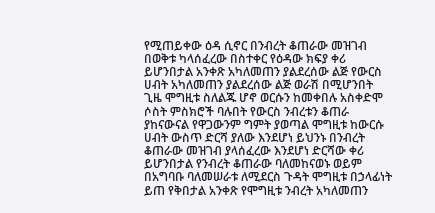የሚጠይቀው ዕዳ ሲኖር በንብረት ቆጠራው መዝገብ በወቅቱ ካላሰፈረው በስተቀር የዕዳው ክፍያ ቀሪ ይሆንበታል አንቀጽ አካለመጠን ያልደረሰው ልጅ የውርስ ሀብት አካለመጠን ያልደረሰው ልጅ ወራሽ በሚሆንበት ጊዜ ሞግዚቱ ስለልጁ ሆኖ ወርሱን ከመቀበሉ አስቀድሞ ሶስት ምስክሮች ባሉበት የውርስ ንብረቱን ቆጠራ ያከናውናል የዋጋውንም ግምት ያወጣል ሞግዚቱ ከውርሱ ሀብት ውስጥ ድርሻ ያለው እንደሆነ ይህንኑ በንብረት ቆጠራው መዝገብ ያላሰፈረው እንደሆነ ድርሻው ቀሪ ይሆንበታል የንብረት ቆጠራው ባለመከናወኑ ወይም በአግባቡ ባለመሠራቱ ለሚደርስ ጉዳት ሞግዚቱ በኃላፊነት ይጠ የቅበታል አንቀጽ የሞግዚቱ ንብረት አካለመጠን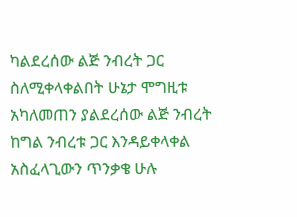ካልደረሰው ልጅ ንብረት ጋር ስለሚቀላቀልበት ሁኔታ ሞግዚቱ አካለመጠን ያልደረሰው ልጅ ንብረት ከግል ንብረቱ ጋር እንዳይቀላቀል አስፈላጊውን ጥንቃቄ ሁሉ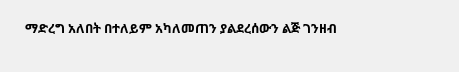ማድረግ አለበት በተለይም አካለመጠን ያልደረሰውን ልጅ ገንዘብ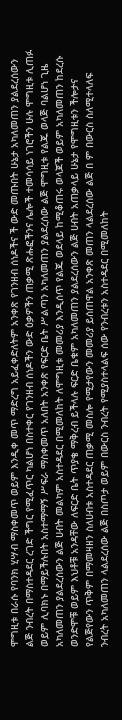ሞግዚቱ በራሱ የባንክ ሂሣብ ማስቀመጥ ወይም እንዲቀ መጥ ማድረግ አይፈቀድለትም አንቀጽ የገንዘብ ሰነዶችና ች ውድ መጡበት ሁኔታ አካለመጠን ያልደረሰውን ልጅ ንብረት በማስተዳደር ረገድ ችግር የሚፈጥር ካልሆነ በስተቀር የገንዘብ ሰነዶችን ውድ ዕቃዎችን ጠቃሚ ጽሑፎችንና ሌሎች ተመሳሳይ ነገሮችን ሁሉ ሞግዚቱ ሊጠፉ ወይም ሊባክኑ በማይችሉበት አስተማማኝ ሥፍራ ማስቀመጥ አለበት አንቀጽ የፍርድ ቤት ሥልጣን አካለመጠን ያልደረሰው ልጅ ሞግዚቱ የልጁ ወላጅ ባልሆነ ጊዜ አካለመጠን ያልደረሰውን ልጅ ሀብት መልካም አስተዳደር በሚመለከት ለሞግዚቱ መመሪያ እንዲሰጥ የልጁ ወደላይ ከሚቆጠሩ ወላጆች ወይም አካለመጠን ከደረሱ ወንድሞቹ ወይም እህቶቹ አንዳቸው ለፍርድ ቤት ጥያቄ ማቅረብ ይችላሉ ፍርድ ቤቁም አካለመጠን ያልደረሰውን ልጅ ሀብት አጠቃላይ ሁኔታ የሞግዚቱን ችሎታና የልጅየውን ጥቅም በማመዛዘን ስለሀብቱ አስተዳደር ጠቃሚ መስሎ የሚታየውን መመሪያ ይሰጠዋል አንቀጽ መጠን ላልደረሰው ልጅ በ ም በውርስ ስለሚተላለፍ ንብረት አካለመጠን ላልደረሰው ልጅ በስጦታ ወይም በውርስ ንብረት የሚያስተላልፍ ሰው የንብረቱን አስተዳደር በሚመለከት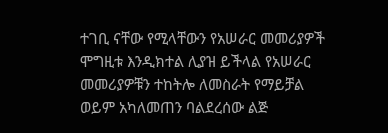ተገቢ ናቸው የሚላቸውን የአሠራር መመሪያዎች ሞግዚቱ እንዲክተል ሊያዝ ይችላል የአሠራር መመሪያዎቹን ተከትሎ ለመስራት የማይቻል ወይም አካለመጠን ባልደረሰው ልጅ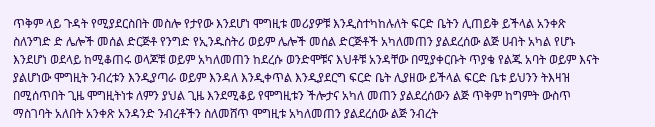ጥቅም ላይ ጉዳት የሚያደርስበት መስሎ የታየው እንደሆነ ሞግዚቱ መሪያዎቹ እንዲስተካከሉለት ፍርድ ቤትን ሊጠይቅ ይችላል አንቀጽ ስለንግድ ድ ሌሎች መሰል ድርጅቶ የንግድ የኢንዱስትሪ ወይም ሌሎች መሰል ድርጅቶች አካለመጠን ያልደረሰው ልጅ ሀብት አካል የሆኑ እንደሆነ ወደላይ ከሚቆጠሩ ወላጆቹ ወይም አካለመጠን ከደረሱ ወንድሞቹና እህቶቹ አንዳቸው በሚያቀርቡት ጥያቄ የልጁ አባት ወይም እናት ያልሆነው ሞግዚት ንብረቱን እንዲያጣራ ወይም እንዳለ እንዲቀጥል እንዲያደርግ ፍርድ ቤት ሊያዘው ይችላል ፍርድ ቤቱ ይህንን ትእዛዝ በሚሰጥበት ጊዜ ሞግዚትነቱ ለምን ያህል ጊዜ እንደሚቆይ የሞግዚቱን ችሎታና አካለ መጠን ያልደረሰውን ልጅ ጥቅም ከግምት ውስጥ ማስገባት አለበት አንቀጽ አንዳንድ ንብረቶችን ስለመሸጥ ሞግዚቱ አካለመጠን ያልደረሰው ልጅ ንብረት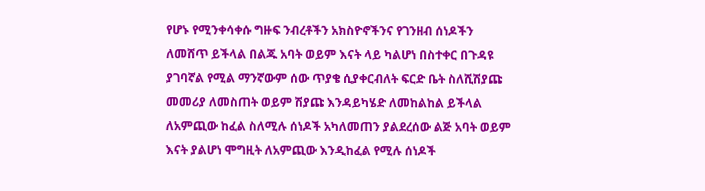የሆኑ የሚንቀሳቀሱ ግዙፍ ንብረቶችን አክስዮኖችንና የገንዘብ ሰነዶችን ለመሸጥ ይችላል በልጁ አባት ወይም እናት ላይ ካልሆነ በስተቀር በጉዳዩ ያገባኛል የሚል ማንኛውም ሰው ጥያቄ ሲያቀርብለት ፍርድ ቤት ስለሺሽያጩ መመሪያ ለመስጠት ወይም ሽያጩ እንዳይካሄድ ለመከልከል ይችላል ለአምጪው ከፈል ስለሚሉ ሰነዶች አካለመጠን ያልደረሰው ልጅ አባት ወይም እናት ያልሆነ ሞግዚት ለአምጪው እንዲከፈል የሚሉ ሰነዶች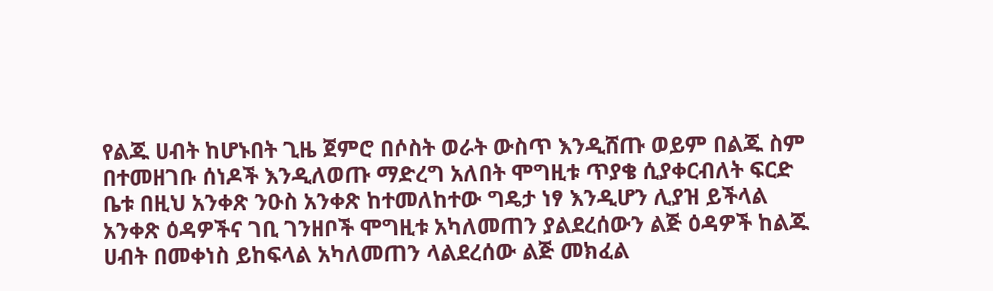የልጁ ሀብት ከሆኑበት ጊዜ ጀምሮ በሶስት ወራት ውስጥ እንዲሸጡ ወይም በልጁ ስም በተመዘገቡ ሰነዶች እንዲለወጡ ማድረግ አለበት ሞግዚቱ ጥያቄ ሲያቀርብለት ፍርድ ቤቱ በዚህ አንቀጽ ንዑስ አንቀጽ ከተመለከተው ግዴታ ነፃ እንዲሆን ሊያዝ ይችላል አንቀጽ ዕዳዎችና ገቢ ገንዘቦች ሞግዚቱ አካለመጠን ያልደረሰውን ልጅ ዕዳዎች ከልጁ ሀብት በመቀነስ ይከፍላል አካለመጠን ላልደረሰው ልጅ መክፈል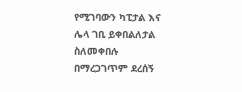የሚገባውን ካፒታል እና ሌላ ገቢ ይቀበልለታል ስለመቀበሉ በማረጋገጥም ደረሰኝ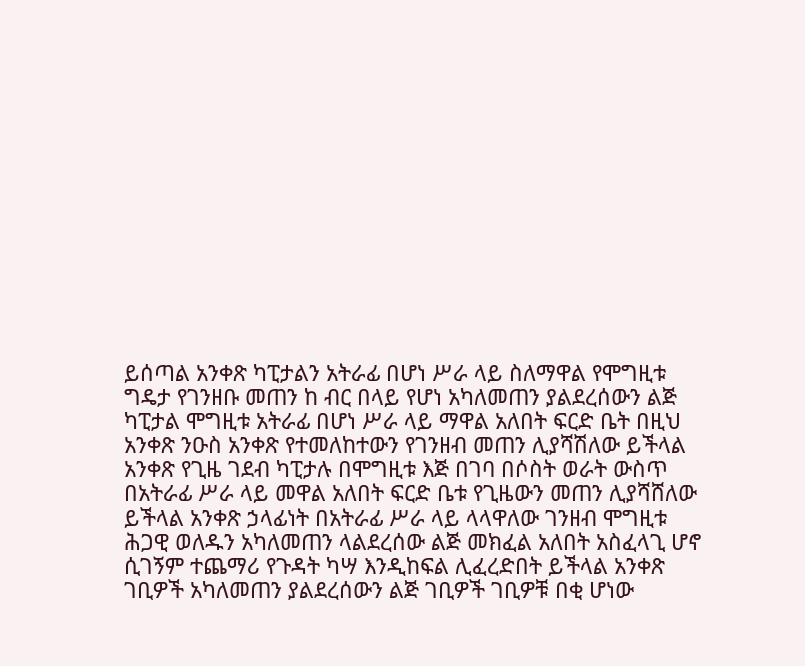ይሰጣል አንቀጽ ካፒታልን አትራፊ በሆነ ሥራ ላይ ስለማዋል የሞግዚቱ ግዴታ የገንዘቡ መጠን ከ ብር በላይ የሆነ አካለመጠን ያልደረሰውን ልጅ ካፒታል ሞግዚቱ አትራፊ በሆነ ሥራ ላይ ማዋል አለበት ፍርድ ቤት በዚህ አንቀጽ ንዑስ አንቀጽ የተመለከተውን የገንዘብ መጠን ሊያሻሽለው ይችላል አንቀጽ የጊዜ ገደብ ካፒታሉ በሞግዚቱ እጅ በገባ በሶስት ወራት ውስጥ በአትራፊ ሥራ ላይ መዋል አለበት ፍርድ ቤቱ የጊዜውን መጠን ሊያሻሸለው ይችላል አንቀጽ ኃላፊነት በአትራፊ ሥራ ላይ ላላዋለው ገንዘብ ሞግዚቱ ሕጋዊ ወለዱን አካለመጠን ላልደረሰው ልጅ መክፈል አለበት አስፈላጊ ሆኖ ሲገኝም ተጨማሪ የጉዳት ካሣ እንዲከፍል ሊፈረድበት ይችላል አንቀጽ ገቢዎች አካለመጠን ያልደረሰውን ልጅ ገቢዎች ገቢዎቹ በቂ ሆነው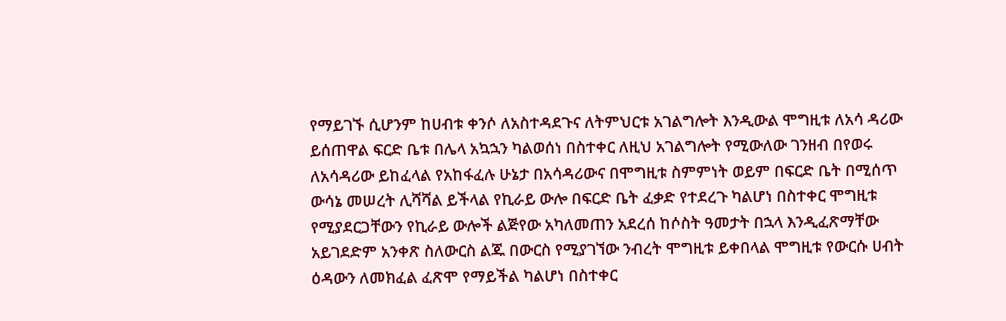የማይገኙ ሲሆንም ከሀብቱ ቀንሶ ለአስተዳደጉና ለትምህርቱ አገልግሎት እንዲውል ሞግዚቱ ለአሳ ዳሪው ይሰጠዋል ፍርድ ቤቱ በሌላ አኳኋን ካልወሰነ በስተቀር ለዚህ አገልግሎት የሚውለው ገንዘብ በየወሩ ለአሳዳሪው ይከፈላል የአከፋፈሉ ሁኔታ በአሳዳሪውና በሞግዚቱ ስምምነት ወይም በፍርድ ቤት በሚሰጥ ውሳኔ መሠረት ሊሻሻል ይችላል የኪራይ ውሎ በፍርድ ቤት ፈቃድ የተደረጉ ካልሆነ በስተቀር ሞግዚቱ የሚያደርጋቸውን የኪራይ ውሎች ልጅየው አካለመጠን አደረሰ ከሶስት ዓመታት በኋላ እንዲፈጽማቸው አይገደድም አንቀጽ ስለውርስ ልጁ በውርስ የሚያገኘው ንብረት ሞግዚቱ ይቀበላል ሞግዚቱ የውርሱ ሀብት ዕዳውን ለመክፈል ፈጽሞ የማይችል ካልሆነ በስተቀር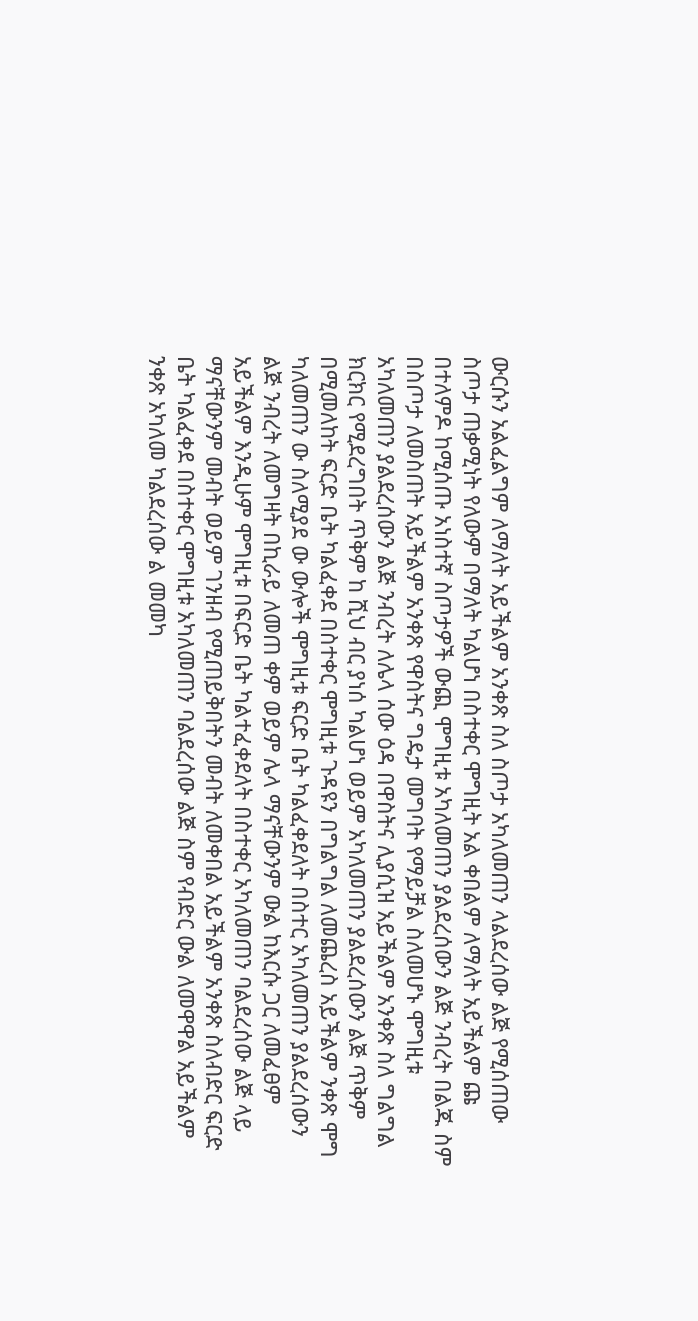ውርሱን አልፈልግም ለማለት አይችልም አንቀጽ ስለ ስጦታ አካለመጠን ላልደረሰው ልጅ የሚሰጠው ስጦታ ጠቃሚነት የለውም በማለት ካልሆነ በስተቀር ሞግዚት አል ቀበልም ለማለት አይችልም ጩ በተለምዶ ከሚሰጡ አነስተኛ ስጦታዎች ውጪ ሞግዚቱ አካለመጠን ያልደረሰውን ልጅ ንብረት በልጁ ስም በስጦታ ለመስጠት አይችልም አንቀጽ የዋስትና ግዴታ መግባት የማይቻል ስለመሆኑ ሞግዚቱ አካለመጠን ያልደረሰውን ልጅ ንብረት ለሌላ ሰው ዕዳ በዋስትና ሊያሲዝ አይችልም አንቀጽ ስለ ግልግል ክርክር የሚደረግበት ጥቅም ከ ሺህ ብር ያነሰ ካልሆነ ወይም አካለመጠን ያልደረሰውን ልጅ ጥቅም በሚመለከት ፍርድ ቤት ካልፈቀደ በስተቀር ሞግዚቱ ጉዳዩን በግልግል ለመጨረስ አይችልም ንቀጽ ሞግ ካለመጠን ው ስለሚያደ ው ውሎች ሞግዚቱ ፍርድ ቤት ካልፈቀደለት በስተር አካለመጠን ያልደረሰውን ልጅ ንብረት ለመግዛት በኪራይ ለመጠ ቀም ወይም ሌላ ማናቸውንም ውል ከእርሱ ጋር ለመፈፀም አይችልም እንዲሁም ሞግዚቱ በፍርድ ቤት ካልተፈቀደለት በስተቀር አካለመጠን ባልደረሰው ልጅ ላይ ማናቸውንም መብት ወይም ገንዘብ የሚጠይቅበትን መብት ለመቀበል አይችልም አንቀጽ ስለብድር ፍርድ ቤት ካልፈቀደ በስተቀር ሞግዚቱ አካለመጠን ባልደረሰው ልጅ ስም የብድር ውል ለመዋዋል አይችልም ንቀጽ አካለመ ካልደረሰው ል መመካ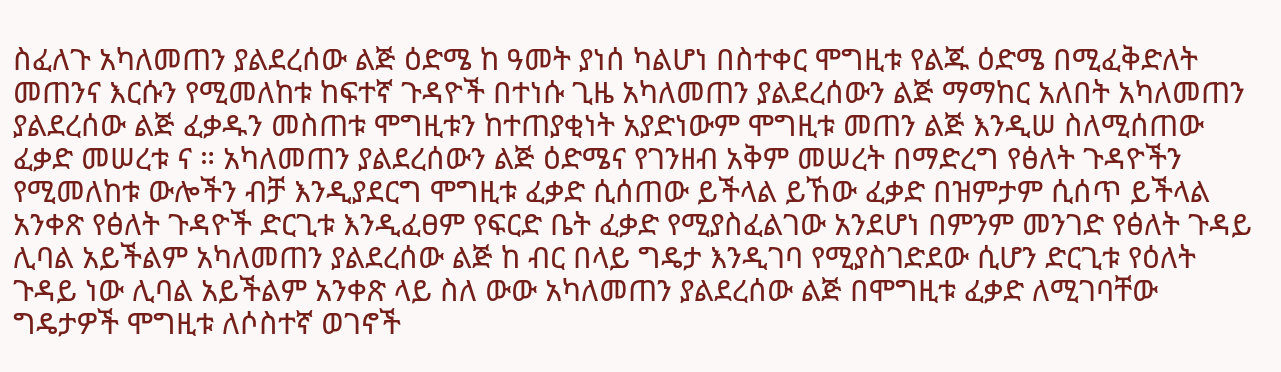ስፈለጉ አካለመጠን ያልደረሰው ልጅ ዕድሜ ከ ዓመት ያነሰ ካልሆነ በስተቀር ሞግዚቱ የልጁ ዕድሜ በሚፈቅድለት መጠንና እርሱን የሚመለከቱ ከፍተኛ ጉዳዮች በተነሱ ጊዜ አካለመጠን ያልደረሰውን ልጅ ማማከር አለበት አካለመጠን ያልደረሰው ልጅ ፈቃዱን መስጠቱ ሞግዚቱን ከተጠያቂነት አያድነውም ሞግዚቱ መጠን ልጅ እንዲሠ ስለሚሰጠው ፈቃድ መሠረቱ ና ። አካለመጠን ያልደረሰውን ልጅ ዕድሜና የገንዘብ አቅም መሠረት በማድረግ የፅለት ጉዳዮችን የሚመለከቱ ውሎችን ብቻ እንዲያደርግ ሞግዚቱ ፈቃድ ሲሰጠው ይችላል ይኸው ፈቃድ በዝምታም ሲሰጥ ይችላል አንቀጽ የፅለት ጉዳዮች ድርጊቱ እንዲፈፀም የፍርድ ቤት ፈቃድ የሚያስፈልገው አንደሆነ በምንም መንገድ የፅለት ጉዳይ ሊባል አይችልም አካለመጠን ያልደረሰው ልጅ ከ ብር በላይ ግዴታ እንዲገባ የሚያስገድደው ሲሆን ድርጊቱ የዕለት ጉዳይ ነው ሊባል አይችልም አንቀጽ ላይ ስለ ውው አካለመጠን ያልደረሰው ልጅ በሞግዚቱ ፈቃድ ለሚገባቸው ግዴታዎች ሞግዚቱ ለሶስተኛ ወገኖች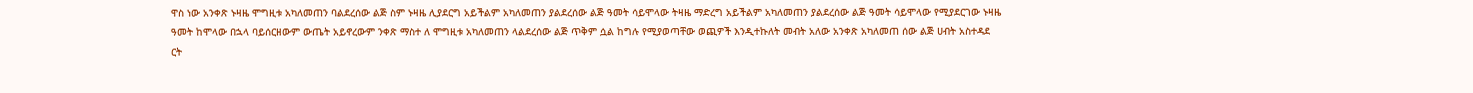ዋስ ነው አንቀጽ ኑዛዜ ሞግዚቱ አካለመጠን ባልደረሰው ልጅ ስም ኑዛዜ ሊያደርግ አይችልም አካለመጠን ያልደረሰው ልጅ ዓመት ሳይሞላው ትዛዜ ማድረግ አይችልም አካለመጠን ያልደረሰው ልጅ ዓመት ሳይሞላው የሚያደርገው ኑዛዜ ዓመት ከሞላው በኋላ ባይሰርዘውም ውጤት አይኖረውም ንቀጽ ማስተ ለ ሞግዚቱ አካለመጠን ላልደረሰው ልጅ ጥቅም ሷል ከግሉ የሚያወጣቸው ወጪዎች እንዲተኩለት መብት አለው አንቀጽ አካለመጠ ሰው ልጅ ሀብት አስተዳደ ርት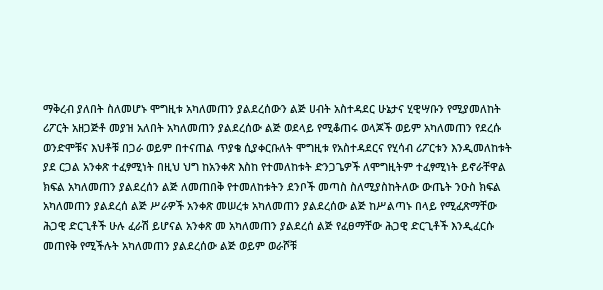ማቅረብ ያለበት ስለመሆኑ ሞግዚቱ አካለመጠን ያልደረሰውን ልጅ ሀብት አስተዳደር ሁኔታና ሂዊሣቡን የሚያመለከት ሪፖርት አዘጋጅቶ መያዝ አለበት አካለመጠን ያልደረሰው ልጅ ወደላይ የሚቆጠሩ ወላጆች ወይም አካለመጠን የደረሱ ወንድሞቹና እህቶቹ በጋራ ወይም በተናጠል ጥያቄ ሲያቀርቡለት ሞግዚቱ የአስተዳደርና የሂሳብ ሪፖርቱን እንዲመለከቱት ያደ ርጋል አንቀጽ ተፈፃሚነት በዚህ ህግ ከአንቀጽ እስከ የተመለከቱት ድንጋጌዎች ለሞግዚትም ተፈፃሚነት ይኖራቸዋል ክፍል አካለመጠን ያልደረሰን ልጅ ለመጠበቅ የተመለከቱትን ደንቦች መጣስ ስለሚያስከትለው ውጤት ንዑስ ክፍል አካለመጠን ያልደረሰ ልጅ ሥራዎች አንቀጽ መሠረቱ አካለመጠን ያልደረሰው ልጅ ከሥልጣኑ በላይ የሚፈጽማቸው ሕጋዊ ድርጊቶች ሁሉ ፈራሽ ይሆናል አንቀጽ መ አካለመጠን ያልደረሰ ልጅ የፈፀማቸው ሕጋዊ ድርጊቶች እንዲፈርሱ መጠየቅ የሚችሉት አካለመጠን ያልደረሰው ልጅ ወይም ወራሾቹ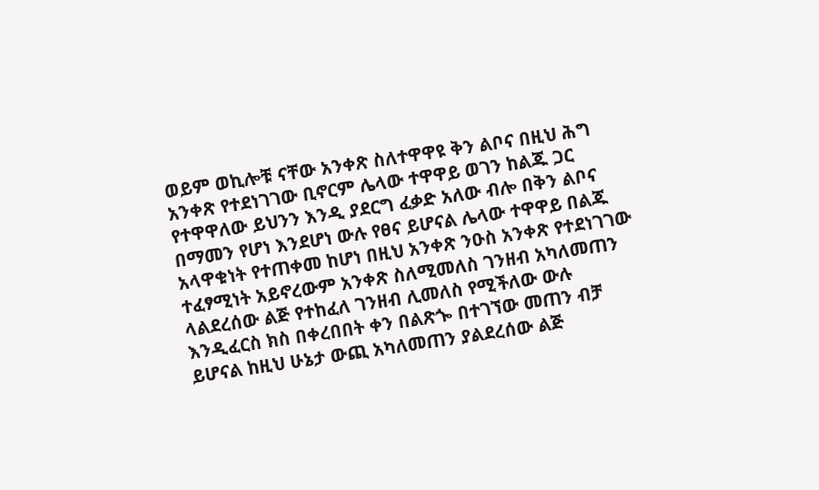ወይም ወኪሎቹ ናቸው አንቀጽ ስለተዋዋዩ ቅን ልቦና በዚህ ሕግ አንቀጽ የተደነገገው ቢኖርም ሌላው ተዋዋይ ወገን ከልጁ ጋር የተዋዋለው ይህንን እንዲ ያደርግ ፈቃድ አለው ብሎ በቅን ልቦና በማመን የሆነ እንደሆነ ውሉ የፀና ይሆናል ሌላው ተዋዋይ በልጁ አላዋቁነት የተጠቀመ ከሆነ በዚህ አንቀጽ ንዑስ አንቀጽ የተደነገገው ተፈፃሚነት አይኖረውም አንቀጽ ስለሚመለስ ገንዘብ አካለመጠን ላልደረሰው ልጅ የተከፈለ ገንዘብ ሊመለስ የሚችለው ውሉ እንዲፈርስ ክስ በቀረበበት ቀን በልጽጐ በተገኘው መጠን ብቻ ይሆናል ከዚህ ሁኔታ ውጪ አካለመጠን ያልደረሰው ልጅ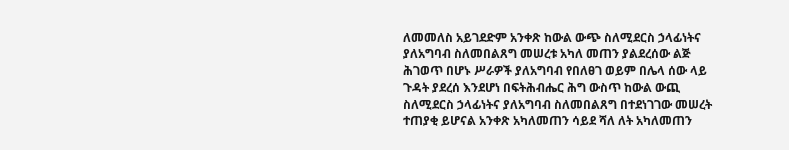ለመመለስ አይገደድም አንቀጽ ከውል ውጭ ስለሚደርስ ኃላፊነትና ያለአግባብ ስለመበልጸግ መሠረቱ አካለ መጠን ያልደረሰው ልጅ ሕገወጥ በሆኑ ሥራዎች ያለአግባብ የበለፀገ ወይም በሌላ ሰው ላይ ጉዳት ያደረሰ እንደሆነ በፍትሕብሔር ሕግ ውስጥ ከውል ውጪ ስለሚደርስ ኃላፊነትና ያለአግባብ ስለመበልጸግ በተደነገገው መሠረት ተጠያቂ ይሆናል አንቀጽ አካለመጠን ሳይደ ሻለ ለት አካለመጠን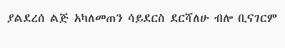ያልደረሰ ልጅ አካለመጠን ሳይደርስ ደርሻለሁ ብሎ ቢናገርም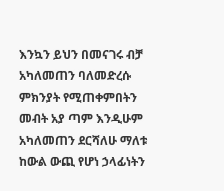እንኳን ይህን በመናገሩ ብቻ አካለመጠን ባለመድረሱ ምክንያት የሚጠቀምበትን መብት አያ ጣም እንዲሁም አካለመጠን ደርሻለሁ ማለቱ ከውል ውጪ የሆነ ኃላፊነትን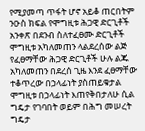የሚያመጣ ጥፋት ሆኖ አይቆ ጠርበትም ንዑስ ክፍል የሞግዚቱ ሕጋዊ ድርጊቶች አንቀጽ በደንብ ስለተፈፀሙ ድርጊቶች ሞግዚቱ አካለመጠን ላልደረሰው ልጅ የፈፀማቸው ሕጋዊ ድርጊቶች ሁሉ ልጁ አካለመጠን በደረሰ ጊዜ እንደ ፈፀማቸው ተቆጥረው በኃላፊነት ያስጠይቁታል ሞግዚቱ በኃላፊነት እጠየቅበታለሁ ሲል ግዴታ የገባበት ወይም በሕግ መሠረት ግዴታ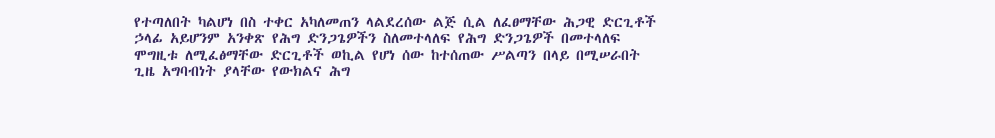የተጣለበት ካልሆነ በስ ተቀር አካለመጠን ላልደረሰው ልጅ ሲል ለፈፀማቸው ሕጋዊ ድርጊቶች ኃላፊ አይሆንም አንቀጽ የሕግ ድንጋጌዎችን ስለመተላለፍ የሕግ ድንጋጌዎች በመተላለፍ ሞግዚቱ ለሚፈፅማቸው ድርጊቶች ወኪል የሆነ ሰው ከተሰጠው ሥልጣን በላይ በሚሠራበት ጊዜ አግባብነት ያላቸው የውክልና ሕግ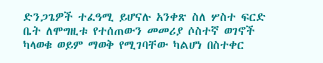ድንጋጌዎች ተፈዓሚ ይሆናሉ አንቀጽ ስለ ሦስተ ፍርድ ቤት ለሞግዚቱ የተሰጠውን መመሪያ ሶስተኛ ወገኖች ካላወቁ ወይም ማወቅ የሚገባቸው ካልሆነ በስተቀር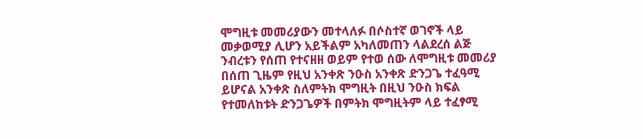ሞግዚቱ መመሪያውን መተላለፉ በሶስተኛ ወገኖች ላይ መቃወሚያ ሊሆን አይችልም አካለመጠን ላልደረሰ ልጅ ንብረቱን የሰጠ የተናዘዘ ወይም የተወ ሰው ለሞግዚቱ መመሪያ በሰጠ ጊዜም የዚህ አንቀጽ ንዑስ አንቀጽ ድንጋጌ ተፈዓሚ ይሆናል አንቀጽ ስለምትክ ሞግዚት በዚህ ንዑስ ክፍል የተመለከቱት ድንጋጌዎች በምትክ ሞግዚትም ላይ ተፈፃሚ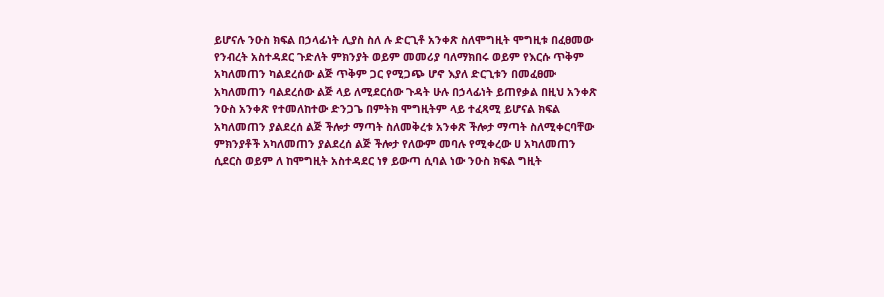ይሆናሉ ንዑስ ክፍል በኃላፊነት ሊያስ ስለ ሉ ድርጊቶ አንቀጽ ስለሞግዚት ሞግዚቱ በፈፀመው የንብረት አስተዳደር ጉድለት ምክንያት ወይም መመሪያ ባለማክበሩ ወይም የእርሱ ጥቅም አካለመጠን ካልደረሰው ልጅ ጥቅም ጋር የሚጋጭ ሆኖ እያለ ድርጊቱን በመፈፀሙ አካለመጠን ባልደረሰው ልጅ ላይ ለሚደርሰው ጉዳት ሁሉ በኃላፊነት ይጠየቃል በዚህ አንቀጽ ንዑስ አንቀጽ የተመለከተው ድንጋጌ በምትክ ሞግዚትም ላይ ተፈጻሚ ይሆናል ክፍል አካለመጠን ያልደረሰ ልጅ ችሎታ ማጣት ስለመቅረቱ አንቀጽ ችሎታ ማጣት ስለሚቀርባቸው ምክንያቶች አካለመጠን ያልደረሰ ልጅ ችሎታ የለውም መባሉ የሚቀረው ሀ አካለመጠን ሲደርስ ወይም ለ ከሞግዚት አስተዳደር ነፃ ይውጣ ሲባል ነው ንዑስ ክፍል ግዚት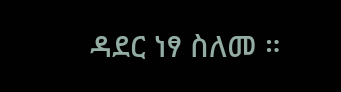ዳደር ነፃ ስለመ ።